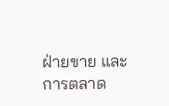ฝ่ายขาย และการตลาด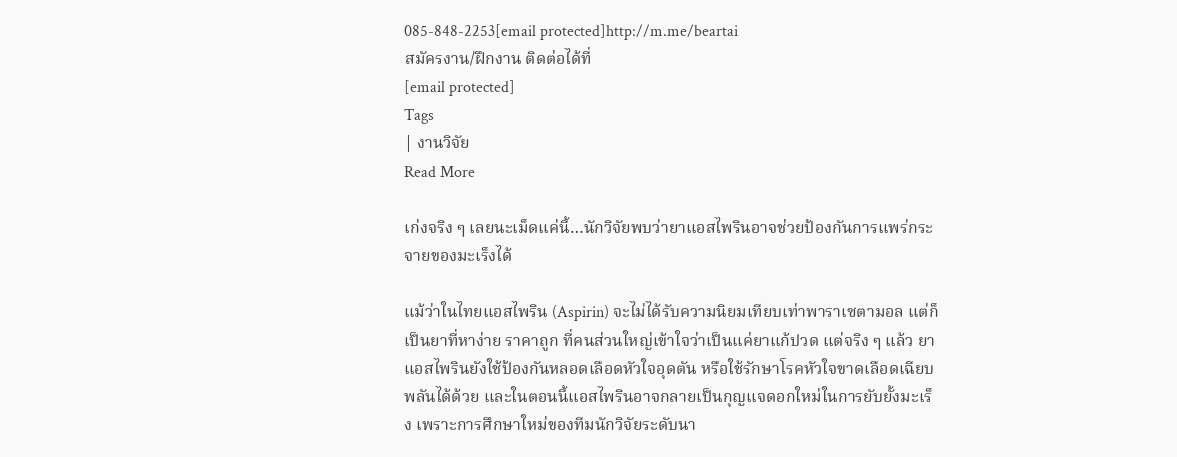085-848-2253[email protected]http://m.me/beartai
สมัครงาน/ฝึกงาน ติดต่อได้ที่
[email protected]
Tags
| งานวิจัย
Read More

เก่งจริง ๆ เลยนะเม็ดแค่นี้…นักวิจัยพบว่ายาแอสไพรินอาจช่วยป้องกันการแพร่กระจายของมะเร็งได้

แม้ว่าในไทยแอสไพริน (Aspirin) จะไม่ได้รับความนิยมเทียบเท่าพาราเซตามอล แต่ก็เป็นยาที่หาง่าย ราคาถูก ที่คนส่วนใหญ่เข้าใจว่าเป็นแค่ยาแก้ปวด แต่จริง ๆ แล้ว ยาแอสไพรินยังใช้ป้องกันหลอดเลือดหัวใจอุดตัน หรือใช้รักษาโรคหัวใจขาดเลือดเฉียบพลันได้ด้วย และในตอนนี้แอสไพรินอาจกลายเป็นกุญแจดอกใหม่ในการยับยั้งมะเร็ง เพราะการศึกษาใหม่ของทีมนักวิจัยระดับนา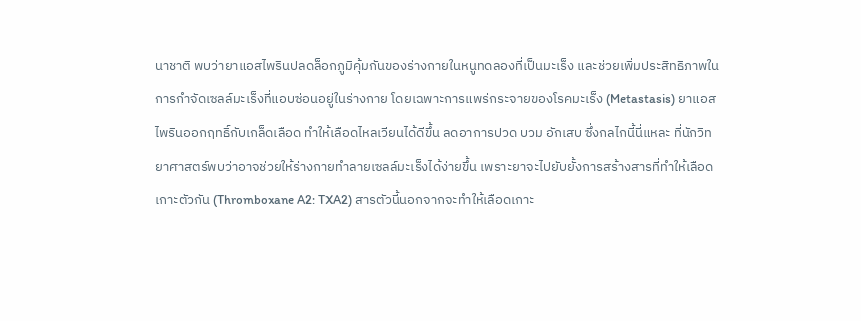นาชาติ พบว่ายาแอสไพรินปลดล็อกภูมิคุ้มกันของร่างกายในหนูทดลองที่เป็นมะเร็ง และช่วยเพิ่มประสิทธิภาพในการกำจัดเซลล์มะเร็งที่แอบซ่อนอยู่ในร่างกาย โดยเฉพาะการแพร่กระจายของโรคมะเร็ง (Metastasis) ยาแอสไพรินออกฤทธิ์กับเกล็ดเลือด ทำให้เลือดไหลเวียนได้ดีขึ้น ลดอาการปวด บวม อักเสบ ซึ่งกลไกนี้นี่แหละ ที่นักวิทยาศาสตร์พบว่าอาจช่วยให้ร่างกายทำลายเซลล์มะเร็งได้ง่ายขึ้น เพราะยาจะไปยับยั้งการสร้างสารที่ทำให้เลือดเกาะตัวกัน (Thromboxane A2: TXA2) สารตัวนี้นอกจากจะทำให้เลือดเกาะ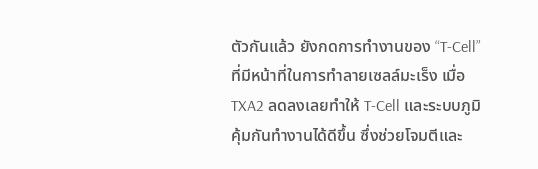ตัวกันแล้ว ยังกดการทำงานของ “T-Cell” ที่มีหน้าที่ในการทำลายเซลล์มะเร็ง เมื่อ TXA2 ลดลงเลยทำให้ T-Cell และระบบภูมิคุ้มกันทำงานได้ดีขึ้น ซึ่งช่วยโจมตีและ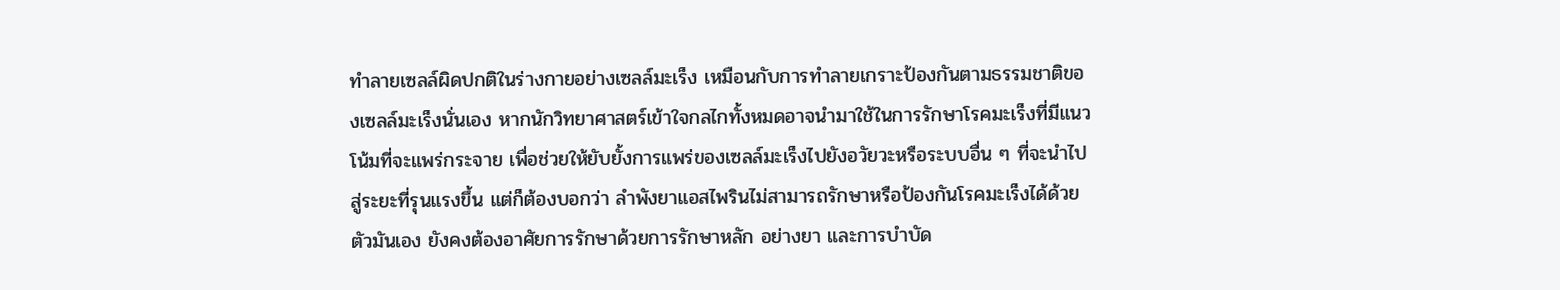ทำลายเซลล์ผิดปกติในร่างกายอย่างเซลล์มะเร็ง เหมือนกับการทำลายเกราะป้องกันตามธรรมชาติของเซลล์มะเร็งนั่นเอง หากนักวิทยาศาสตร์เข้าใจกลไกทั้งหมดอาจนำมาใช้ในการรักษาโรคมะเร็งที่มีแนวโน้มที่จะแพร่กระจาย เพื่อช่วยให้ยับยั้งการแพร่ของเซลล์มะเร็งไปยังอวัยวะหรือระบบอื่น ๆ ที่จะนำไปสู่ระยะที่รุนแรงขึ้น แต่ก็ต้องบอกว่า ลำพังยาแอสไพรินไม่สามารถรักษาหรือป้องกันโรคมะเร็งได้ด้วยตัวมันเอง ยังคงต้องอาศัยการรักษาด้วยการรักษาหลัก อย่างยา และการบำบัด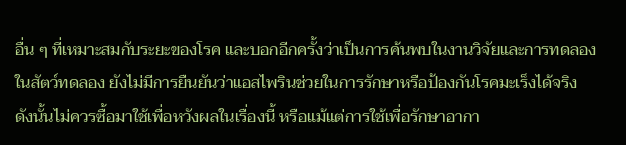อื่น ๆ ที่เหมาะสมกับระยะของโรค และบอกอีกครั้งว่าเป็นการค้นพบในงานวิจัยและการทดลองในสัตว์ทดลอง ยังไม่มีการยืนยันว่าแอสไพรินช่วยในการรักษาหรือป้องกันโรคมะเร็งได้จริง ดังนั้นไม่ควรซื้อมาใช้เพื่อหวังผลในเรื่องนี้ หรือแม้แต่การใช้เพื่อรักษาอากา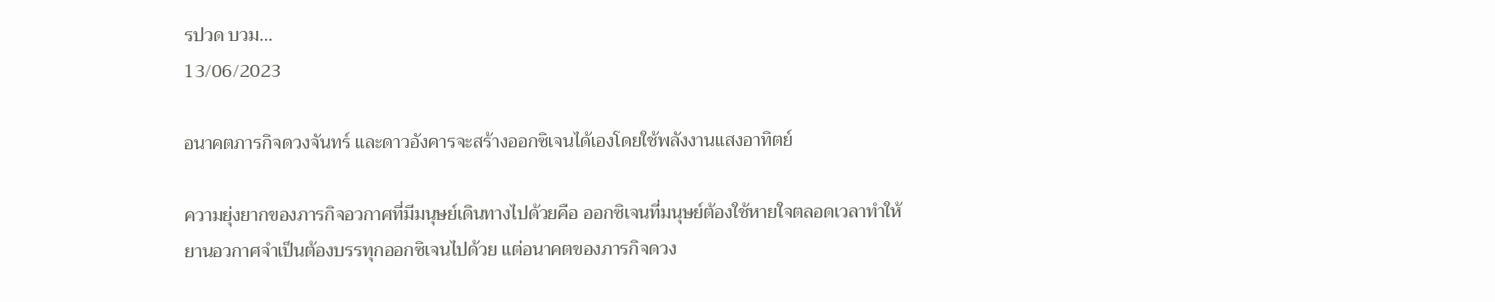รปวด บวม…
13/06/2023

อนาคตภารกิจดวงจันทร์ และดาวอังคารจะสร้างออกซิเจนได้เองโดยใช้พลังงานแสงอาทิตย์

ความยุ่งยากของภารกิจอวกาศที่มีมนุษย์เดินทางไปด้วยคือ ออกซิเจนที่มนุษย์ต้องใช้หายใจตลอดเวลาทำให้ยานอวกาศจำเป็นต้องบรรทุกออกซิเจนไปด้วย แต่อนาคตของภารกิจดวง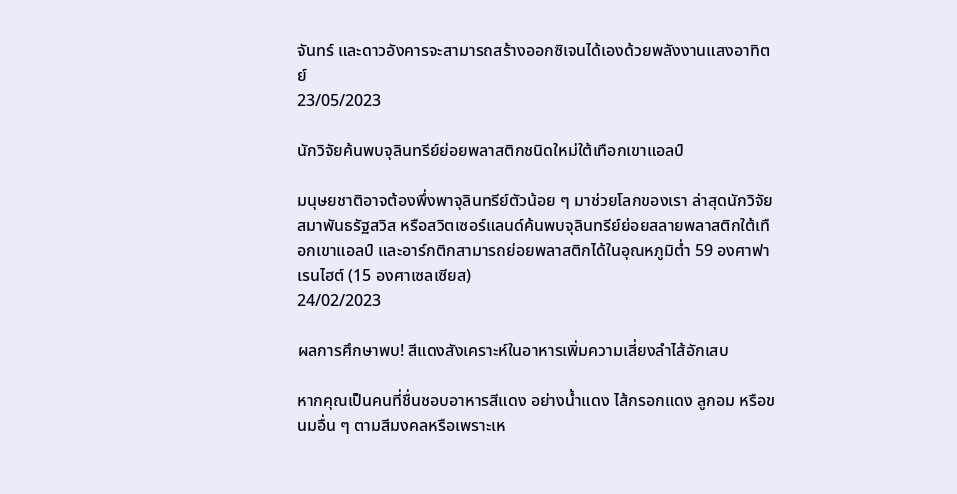จันทร์ และดาวอังคารจะสามารถสร้างออกซิเจนได้เองด้วยพลังงานแสงอาทิตย์
23/05/2023

นักวิจัยค้นพบจุลินทรีย์ย่อยพลาสติกชนิดใหม่ใต้เทือกเขาแอลป์

มนุษยชาติอาจต้องพึ่งพาจุลินทรีย์ตัวน้อย ๆ มาช่วยโลกของเรา ล่าสุดนักวิจัยสมาพันธรัฐสวิส หรือสวิตเซอร์แลนด์ค้นพบจุลินทรีย์ย่อยสลายพลาสติกใต้เทือกเขาแอลป์ และอาร์กติกสามารถย่อยพลาสติกได้ในอุณหภูมิต่ำ 59 องศาฟาเรนไฮต์ (15 องศาเซลเซียส)
24/02/2023

ผลการศึกษาพบ! สีแดงสังเคราะห์ในอาหารเพิ่มความเสี่ยงลำไส้อักเสบ

หากคุณเป็นคนที่ชื่นชอบอาหารสีแดง อย่างน้ำแดง ไส้กรอกแดง ลูกอม หรือขนมอื่น ๆ ตามสีมงคลหรือเพราะเห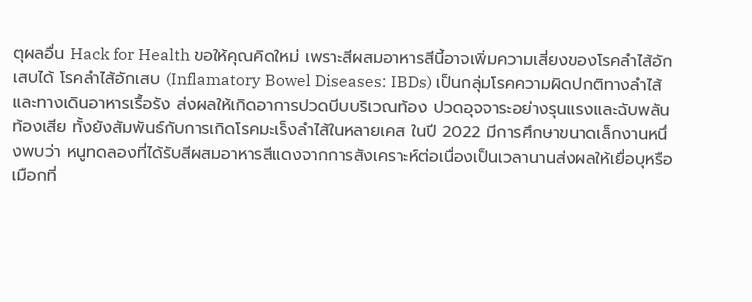ตุผลอื่น Hack for Health ขอให้คุณคิดใหม่ เพราะสีผสมอาหารสีนี้อาจเพิ่มความเสี่ยงของโรคลำไส้อักเสบได้ โรคลำไส้อักเสบ (Inflamatory Bowel Diseases: IBDs) เป็นกลุ่มโรคความผิดปกติทางลำไส้และทางเดินอาหารเรื้อรัง ส่งผลให้เกิดอาการปวดบีบบริเวณท้อง ปวดอุจจาระอย่างรุนแรงและฉับพลัน ท้องเสีย ทั้งยังสัมพันธ์กับการเกิดโรคมะเร็งลำไส้ในหลายเคส ในปี 2022 มีการศึกษาขนาดเล็กงานหนึ่งพบว่า หนูทดลองที่ได้รับสีผสมอาหารสีแดงจากการสังเคราะห์ต่อเนื่องเป็นเวลานานส่งผลให้เยื่อบุหรือเมือกที่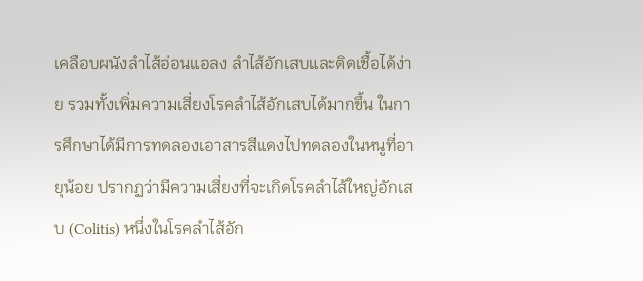เคลือบผนังลำไส้อ่อนแอลง ลำไส้อักเสบและติดเชื้อได้ง่าย รวมทั้งเพิ่มความเสี่ยงโรคลำไส้อักเสบได้มากขึ้น ในการศึกษาได้มีการทดลองเอาสารสีแดงไปทดลองในหนูที่อายุน้อย ปรากฏว่ามีความเสี่ยงที่จะเกิดโรคลำไส้ใหญ่อักเสบ (Colitis) หนึ่งในโรคลำไส้อัก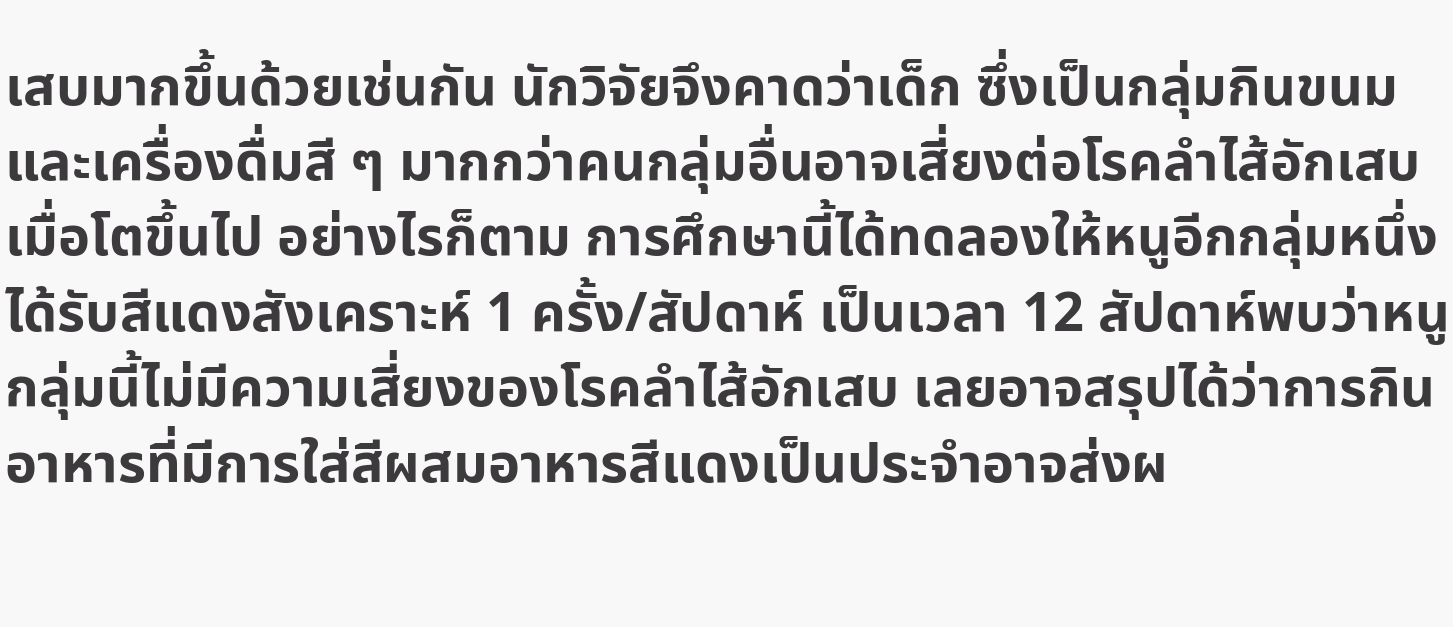เสบมากขึ้นด้วยเช่นกัน นักวิจัยจึงคาดว่าเด็ก ซึ่งเป็นกลุ่มกินขนมและเครื่องดื่มสี ๆ มากกว่าคนกลุ่มอื่นอาจเสี่ยงต่อโรคลำไส้อักเสบเมื่อโตขึ้นไป อย่างไรก็ตาม การศึกษานี้ได้ทดลองให้หนูอีกกลุ่มหนึ่งได้รับสีแดงสังเคราะห์ 1 ครั้ง/สัปดาห์ เป็นเวลา 12 สัปดาห์พบว่าหนูกลุ่มนี้ไม่มีความเสี่ยงของโรคลำไส้อักเสบ เลยอาจสรุปได้ว่าการกินอาหารที่มีการใส่สีผสมอาหารสีแดงเป็นประจำอาจส่งผ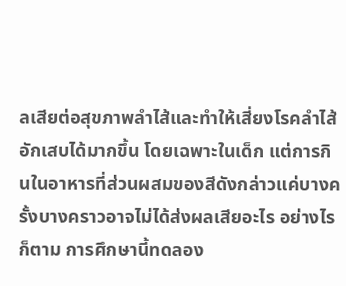ลเสียต่อสุขภาพลำไส้และทำให้เสี่ยงโรคลำไส้อักเสบได้มากขึ้น โดยเฉพาะในเด็ก แต่การกินในอาหารที่ส่วนผสมของสีดังกล่าวแค่บางครั้งบางคราวอาจไม่ได้ส่งผลเสียอะไร อย่างไรก็ตาม การศึกษานี้ทดลอง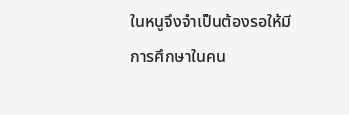ในหนูจึงจำเป็นต้องรอให้มีการศึกษาในคน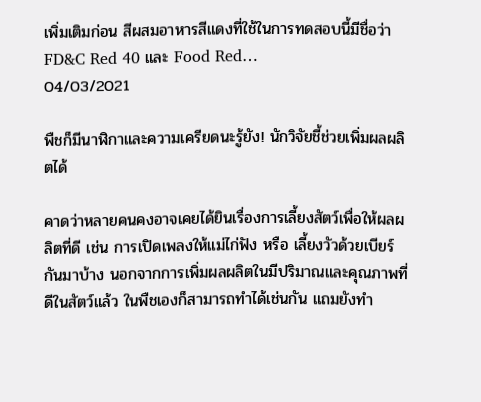เพิ่มเติมก่อน สีผสมอาหารสีแดงที่ใช้ในการทดสอบนี้มีชื่อว่า FD&C Red 40 และ Food Red…
04/03/2021

พืชก็มีนาฬิกาและความเครียดนะรู้ยัง! นักวิจัยชี้ช่วยเพิ่มผลผลิตได้

คาดว่าหลายคนคงอาจเคยได้ยินเรื่องการเลี้ยงสัตว์เพื่อให้ผลผลิตที่ดี เช่น การเปิดเพลงให้แม่ไก่ฟัง หรือ เลี้ยงวัวด้วยเบียร์ กันมาบ้าง นอกจากการเพิ่มผลผลิตในมีปริมาณและคุณภาพที่ดีในสัตว์แล้ว ในพืชเองก็สามารถทำได้เช่นกัน แถมยังทำ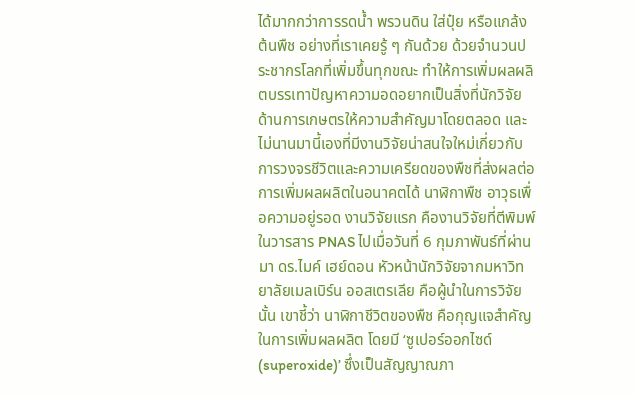ได้มากกว่าการรดน้ำ พรวนดิน ใส่ปุ๋ย หรือแกล้งต้นพืช อย่างที่เราเคยรู้ ๆ กันด้วย ด้วยจำนวนประชากรโลกที่เพิ่มขึ้นทุกขณะ ทำให้การเพิ่มผลผลิตบรรเทาปัญหาความอดอยากเป็นสิ่งที่นักวิจัยด้านการเกษตรให้ความสำคัญมาโดยตลอด และไม่นานมานี้เองที่มีงานวิจัยน่าสนใจใหม่เกี่ยวกับการวงจรชีวิตและความเครียดของพืชที่ส่งผลต่อการเพิ่มผลผลิตในอนาคตได้ นาฬิกาพืช อาวุธเพื่อความอยู่รอด งานวิจัยแรก คืองานวิจัยที่ตีพิมพ์ในวารสาร PNAS ไปเมื่อวันที่ 6 กุมภาพันธ์ที่ผ่านมา ดร.ไมค์ เฮย์ดอน หัวหน้านักวิจัยจากมหาวิทยาลัยเมลเบิร์น ออสเตรเลีย คือผู้นำในการวิจัยนั้น เขาชี้ว่า นาฬิกาชีวิตของพืช คือกุญแจสำคัญในการเพิ่มผลผลิต โดยมี ‘ซูเปอร์ออกไซด์ (superoxide)’ ซึ่งเป็นสัญญาณภา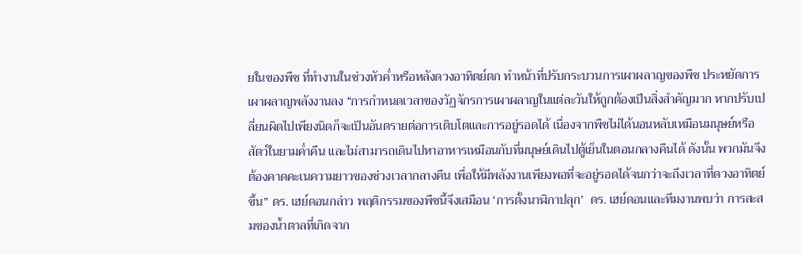ยในของพืช ที่ทำงานในช่วงหัวค่ำหรือหลังดวงอาทิตย์ตก ทำหน้าที่ปรับกระบวนการเผาผลาญของพืช ประหยัดการเผาผลาญพลังงานลง “การกำหนดเวลาของวัฏจักรการเผาผลาญในแต่ละวันให้ถูกต้องเป็นสิ่งสำคัญมาก หากปรับเปลี่ยนผิดไปเพียงนิดก็จะเป็นอันตรายต่อการเติบโตและการอยู่รอดได้ เนื่องจากพืชไม่ได้นอนหลับเหมือนมนุษย์หรือสัตว์ในยามค่ำคืน และไม่สามารถเดินไปหาอาหารเหมือนกับที่มนุษย์เดินไปตู้เย็นในตอนกลางคืนได้ ดังนั้น พวกมันจึงต้องคาดคะเนความยาวของช่วงเวลากลางคืน เพื่อให้มีพลังงานเพียงพอที่จะอยู่รอดได้จนกว่าจะถึงเวลาที่ดวงอาทิตย์ขึ้น” ดร. เฮย์ดอนกล่าว พฤติกรรมของพืชนี้จึงเสมือน ‘การตั้งนาฬิกาปลุก’  ดร. เฮย์ดอนและทีมงานพบว่า การสะสมของน้ำตาลที่เกิดจาก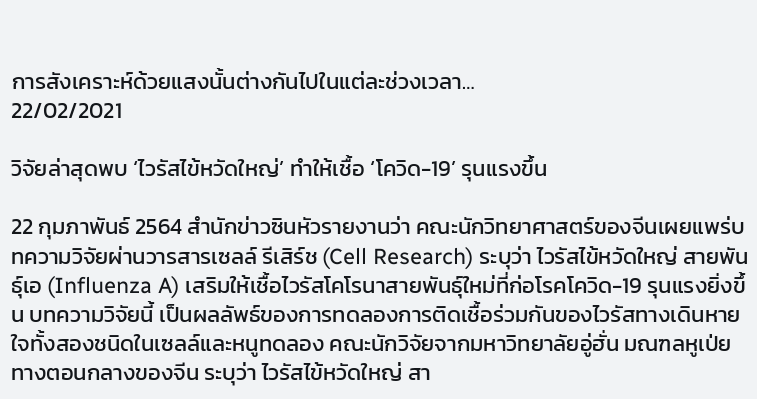การสังเคราะห์ด้วยแสงนั้นต่างกันไปในแต่ละช่วงเวลา…
22/02/2021

วิจัยล่าสุดพบ ‘ไวรัสไข้หวัดใหญ่’ ทำให้เชื้อ ‘โควิด-19’ รุนแรงขึ้น

22 กุมภาพันธ์ 2564 สำนักข่าวซินหัวรายงานว่า คณะนักวิทยาศาสตร์ของจีนเผยแพร่บทความวิจัยผ่านวารสารเซลล์ รีเสิร์ช (Cell Research) ระบุว่า ไวรัสไข้หวัดใหญ่ สายพันธุ์เอ (Influenza A) เสริมให้เชื้อไวรัสโคโรนาสายพันธุ์ใหม่ที่ก่อโรคโควิด-19 รุนแรงยิ่งขึ้น บทความวิจัยนี้ เป็นผลลัพธ์ของการทดลองการติดเชื้อร่วมกันของไวรัสทางเดินหายใจทั้งสองชนิดในเซลล์และหนูทดลอง คณะนักวิจัยจากมหาวิทยาลัยอู่ฮั่น มณฑลหูเป่ยทางตอนกลางของจีน ระบุว่า ไวรัสไข้หวัดใหญ่ สา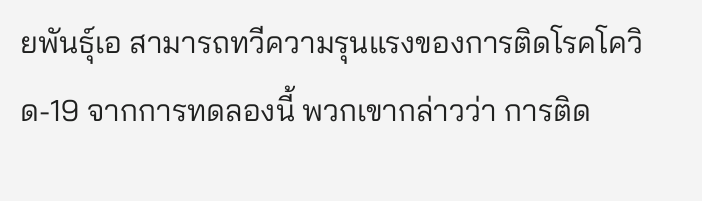ยพันธุ์เอ สามารถทวีความรุนแรงของการติดโรคโควิด-19 จากการทดลองนี้ พวกเขากล่าวว่า การติด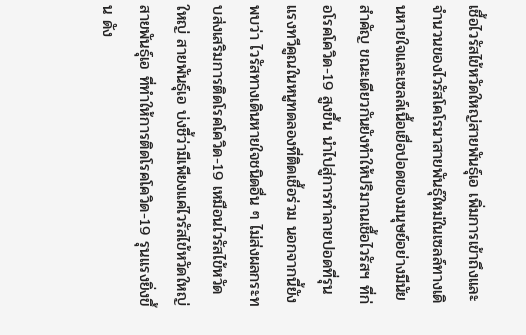เชื้อไวรัสไข้หวัดใหญ่สายพันธุ์เอ เพิ่มการเข้าถึงและจำนวนของไวรัสโคโรนาสายพันธุ์ใหม่ในเซลล์ทางเดินหายใจและเซลล์เนื้อเยื่อปอดของมนุษย์อย่างมีนัยสำคัญ ขณะเดียวกันยังทำให้ปริมาณเชื้อไวรัสฯ ที่ก่อโรคโควิด-19 สูงขึ้น นำไปสู่การทำลายปอดที่รุนแรงทวีคูณในหนูทดลองที่ติดเชื้อร่วม นอกจากนี้ยังพบว่า ไวรัสทางเดินหายใจชนิดอื่น ๆ ไม่ส่งผลกระทบส่งเสริมการติดโรคโควิด-19 เหมือนไวรัสไข้หวัดใหญ่ สายพันธุ์เอ บ่งชี้ว่ามีเพียงแค่ไวรัสไข้หวัดใหญ่ สายพันธุ์เอ ที่ทำให้การติดโรคโควิด-19 รุนแรงยิ่งขึ้น ดัง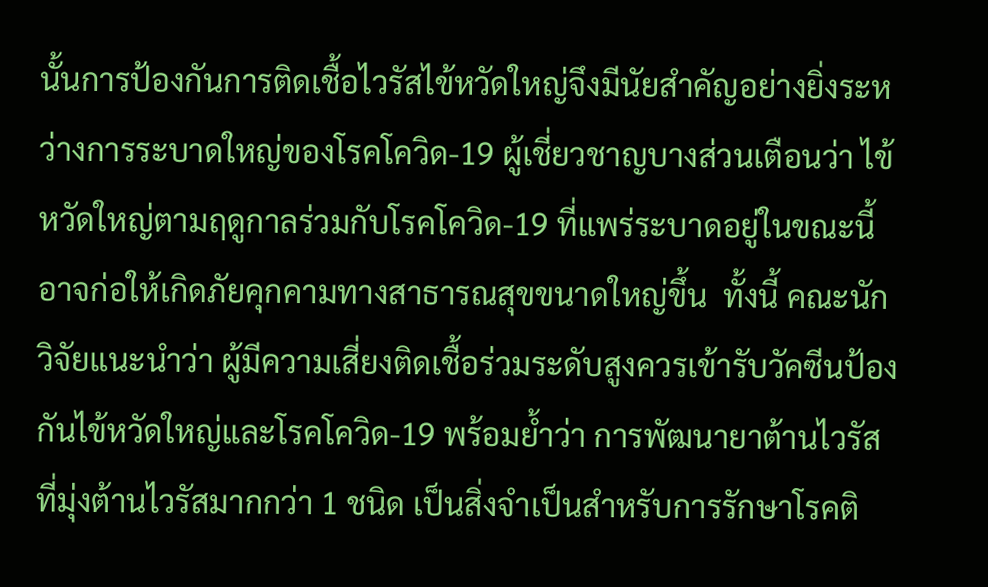นั้นการป้องกันการติดเชื้อไวรัสไข้หวัดใหญ่จึงมีนัยสำคัญอย่างยิ่งระหว่างการระบาดใหญ่ของโรคโควิด-19 ผู้เชี่ยวชาญบางส่วนเตือนว่า ไข้หวัดใหญ่ตามฤดูกาลร่วมกับโรคโควิด-19 ที่แพร่ระบาดอยู่ในขณะนี้ อาจก่อให้เกิดภัยคุกคามทางสาธารณสุขขนาดใหญ่ขึ้น  ทั้งนี้ คณะนักวิจัยแนะนำว่า ผู้มีความเสี่ยงติดเชื้อร่วมระดับสูงควรเข้ารับวัคซีนป้องกันไข้หวัดใหญ่และโรคโควิด-19 พร้อมย้ำว่า การพัฒนายาต้านไวรัสที่มุ่งต้านไวรัสมากกว่า 1 ชนิด เป็นสิ่งจำเป็นสำหรับการรักษาโรคติ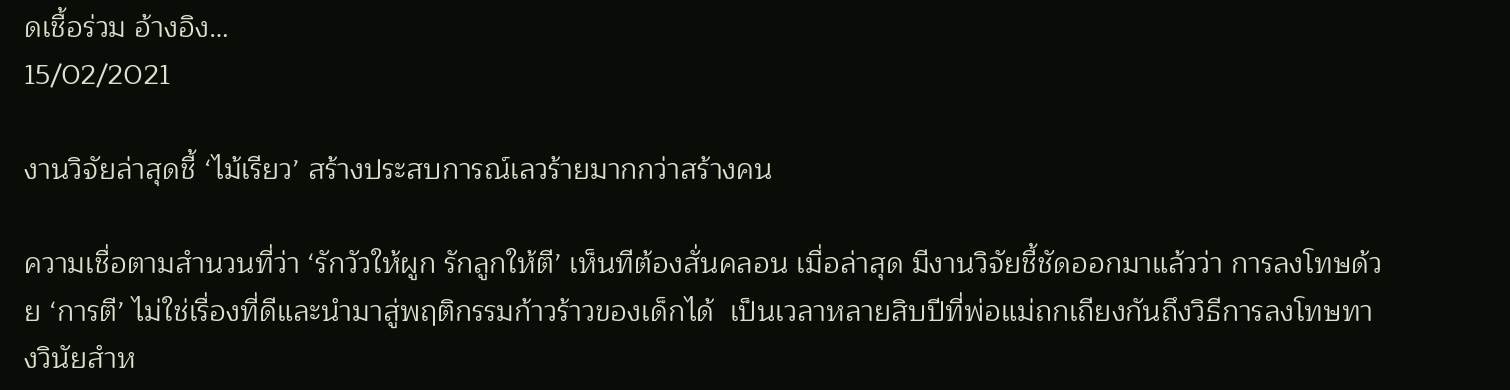ดเชื้อร่วม อ้างอิง…
15/02/2021

งานวิจัยล่าสุดชี้ ‘ไม้เรียว’ สร้างประสบการณ์เลวร้ายมากกว่าสร้างคน

ความเชื่อตามสำนวนที่ว่า ‘รักวัวให้ผูก รักลูกให้ตี’ เห็นทีต้องสั่นคลอน เมื่อล่าสุด มีงานวิจัยชี้ชัดออกมาแล้วว่า การลงโทษด้วย ‘การตี’ ไม่ใช่เรื่องที่ดีและนำมาสู่พฤติกรรมก้าวร้าวของเด็กได้  เป็นเวลาหลายสิบปีที่พ่อแม่ถกเถียงกันถึงวิธีการลงโทษทางวินัยสำห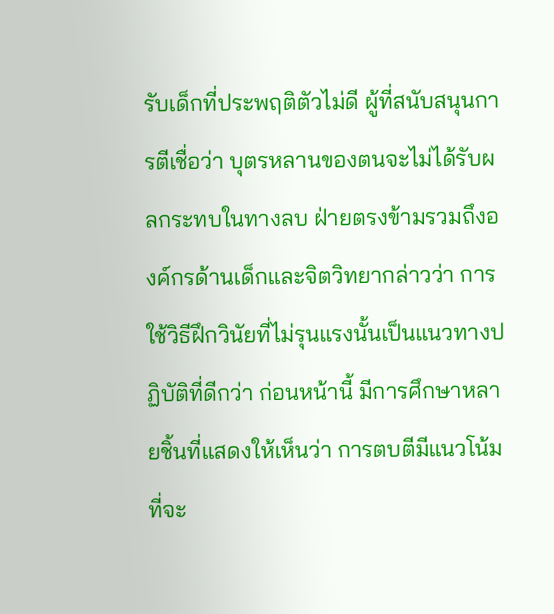รับเด็กที่ประพฤติตัวไม่ดี ผู้ที่สนับสนุนการตีเชื่อว่า บุตรหลานของตนจะไม่ได้รับผลกระทบในทางลบ ฝ่ายตรงข้ามรวมถึงองค์กรด้านเด็กและจิตวิทยากล่าวว่า การใช้วิธีฝึกวินัยที่ไม่รุนแรงนั้นเป็นแนวทางปฏิบัติที่ดีกว่า ก่อนหน้านี้ มีการศึกษาหลายชิ้นที่แสดงให้เห็นว่า การตบตีมีแนวโน้มที่จะ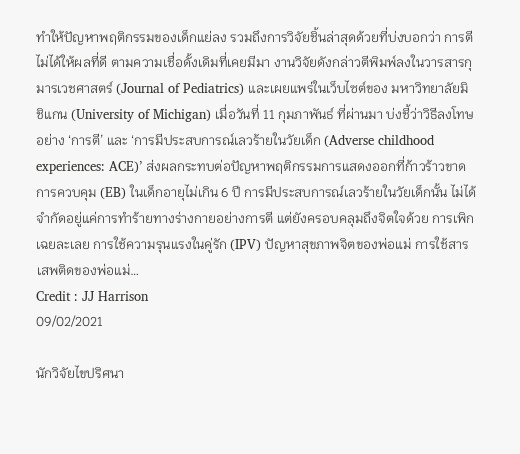ทำให้ปัญหาพฤติกรรมของเด็กแย่ลง รวมถึงการวิจัยชิ้นล่าสุดด้วยที่บ่งบอกว่า การตี ไม่ได้ให้ผลที่ดี ตามความเชื่อดั้งเดิมที่เคยมีมา งานวิจัยดังกล่าวตีพิมพ์ลงในวารสารกุมารเวชศาสตร์ (Journal of Pediatrics) และเผยแพร่ในเว็บไซต์ของ มหาวิทยาลัยมิชิแกน (University of Michigan) เมื่อวันที่ 11 กุมภาพันธ์ ที่ผ่านมา บ่งชี้ว่าวิธีลงโทษอย่าง ‘การตี’ และ ‘การมีประสบการณ์เลวร้ายในวัยเด็ก (Adverse childhood experiences: ACE)’ ส่งผลกระทบต่อปัญหาพฤติกรรมการแสดงออกที่ก้าวร้าวขาดการควบคุม (EB) ในเด็กอายุไม่เกิน 6 ปี การมีประสบการณ์เลวร้ายในวัยเด็กนั้น ไม่ได้จำกัดอยู่แค่การทำร้ายทางร่างกายอย่างการตี แต่ยังครอบคลุมถึงจิตใจด้วย การเพิกเฉยละเลย การใช้ความรุนแรงในคู่รัก (IPV) ปัญหาสุขภาพจิตของพ่อแม่ การใช้สารเสพติดของพ่อแม่…
Credit : JJ Harrison
09/02/2021

นักวิจัยไขปริศนา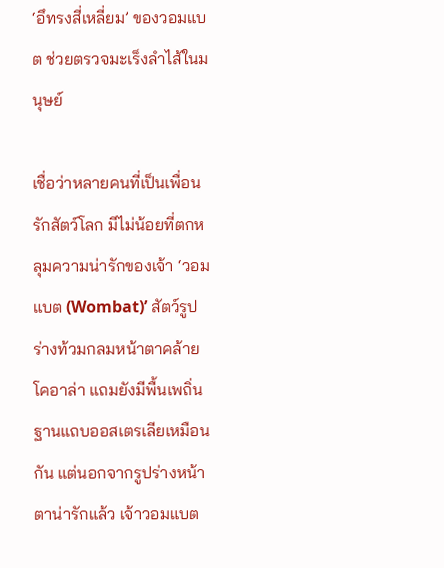‘อึทรงสี่เหลี่ยม’ ของวอมแบต ช่วยตรวจมะเร็งลำไส้ในมนุษย์

เชื่อว่าหลายคนที่เป็นเพื่อนรักสัตว์โลก มีไม่น้อยที่ตกหลุมความน่ารักของเจ้า ‘วอมแบต (Wombat)’ สัตว์รูปร่างท้วมกลมหน้าตาคล้ายโคอาล่า แถมยังมีพื้นเพถิ่นฐานแถบออสเตรเลียเหมือนกัน แต่นอกจากรูปร่างหน้าตาน่ารักแล้ว เจ้าวอมแบต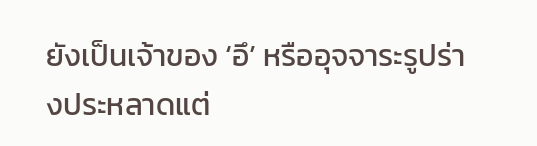ยังเป็นเจ้าของ ‘อึ’ หรืออุจจาระรูปร่างประหลาดแต่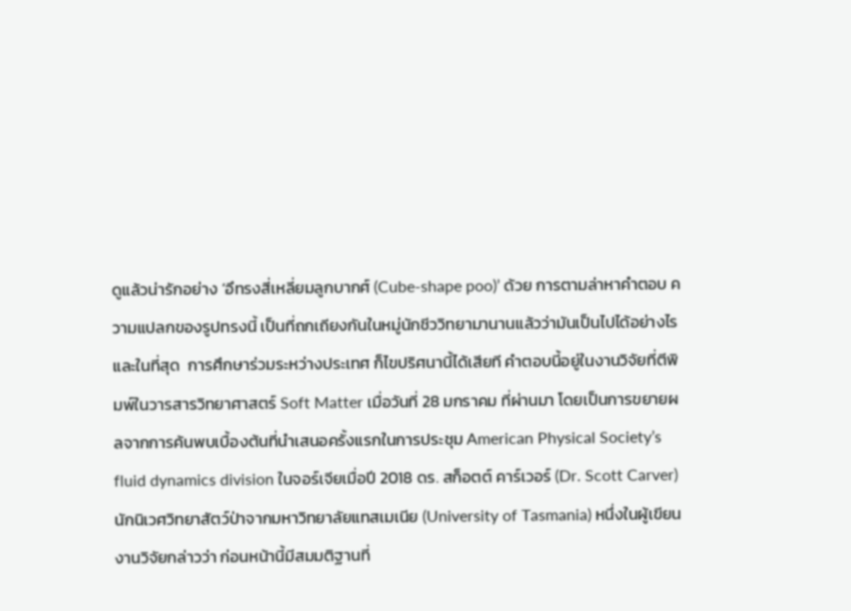ดูแล้วน่ารักอย่าง ‘อึทรงสี่เหลี่ยมลูกบากศ์ (Cube-shape poo)’ ด้วย การตามล่าหาคำตอบ ความแปลกของรูปทรงนี้ เป็นที่ถกเถียงกันในหมู่นักชีววิทยามานานแล้วว่ามันเป็นไปได้อย่างไร และในที่สุด  การศึกษาร่วมระหว่างประเทศ ก็ไขปริศนานี้ได้เสียที คำตอบนี้อยู่ในงานวิจัยที่ตีพิมพ์ในวารสารวิทยาศาสตร์ Soft Matter เมื่อวันที่ 28 มกราคม ที่ผ่านมา โดยเป็นการขยายผลจากการค้นพบเบื้องต้นที่นำเสนอครั้งแรกในการประชุม American Physical Society’s fluid dynamics division ในจอร์เจียเมื่อปี 2018 ดร. สก็อตต์ คาร์เวอร์ (Dr. Scott Carver) นักนิเวศวิทยาสัตว์ป่าจากมหาวิทยาลัยแทสเมเนีย (University of Tasmania) หนึ่งในผู้เขียนงานวิจัยกล่าวว่า ก่อนหน้านี้มีสมมติฐานที่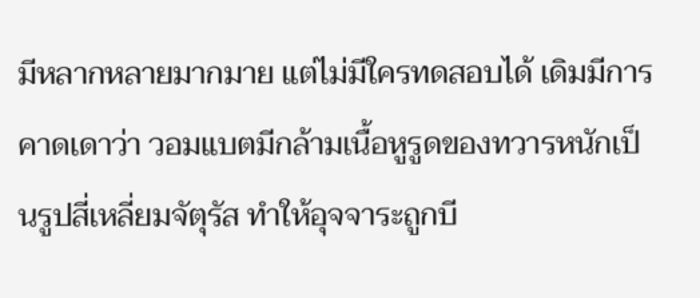มีหลากหลายมากมาย แต่ไม่มีใครทดสอบได้ เดิมมีการคาดเดาว่า วอมแบตมีกล้ามเนื้อหูรูดของทวารหนักเป็นรูปสี่เหลี่ยมจัตุรัส ทำให้อุจจาระถูกบี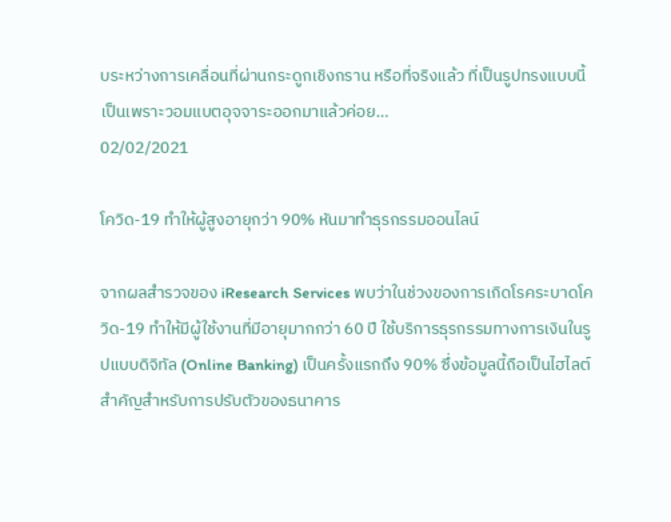บระหว่างการเคลื่อนที่ผ่านกระดูกเชิงกราน หรือที่จริงแล้ว ที่เป็นรูปทรงแบบนี้ เป็นเพราะวอมแบตอุจจาระออกมาแล้วค่อย…
02/02/2021

โควิด-19 ทำให้ผู้สูงอายุกว่า 90% หันมาทำธุรกรรมออนไลน์

จากผลสำรวจของ iResearch Services พบว่าในช่วงของการเกิดโรคระบาดโควิด-19 ทำให้มีผู้ใช้งานที่มีอายุมากกว่า 60 ปี ใช้บริการธุรกรรมทางการเงินในรูปแบบดิจิทัล (Online Banking) เป็นครั้งแรกถึง 90% ซึ่งข้อมูลนี้ถือเป็นไฮไลต์สำคัญสำหรับการปรับตัวของธนาคาร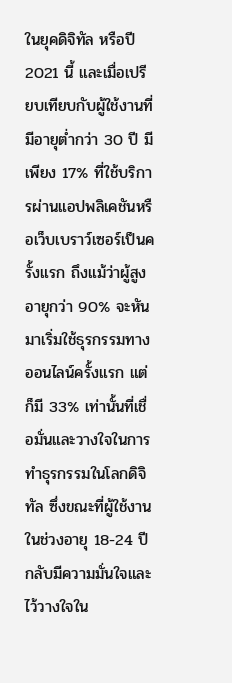ในยุคดิจิทัล หรือปี 2021 นี้ และเมื่อเปรียบเทียบกับผู้ใช้งานที่มีอายุต่ำกว่า 30 ปี มีเพียง 17% ที่ใช้บริการผ่านแอปพลิเคชันหรือเว็บเบราว์เซอร์เป็นครั้งแรก ถึงแม้ว่าผู้สูงอายุกว่า 90% จะหันมาเริ่มใช้ธุรกรรมทางออนไลน์ครั้งแรก แต่ก็มี 33% เท่านั้นที่เชื่อมั่นและวางใจในการทำธุรกรรมในโลกดิจิทัล ซึ่งขณะที่ผู้ใช้งานในช่วงอายุ 18-24 ปี กลับมีความมั่นใจและไว้วางใจใน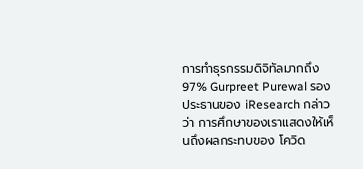การทำธุรกรรมดิจิทัลมากถึง 97% Gurpreet Purewal รองประธานของ iResearch กล่าวว่า การศึกษาของเราแสดงให้เห็นถึงผลกระทบของ โควิด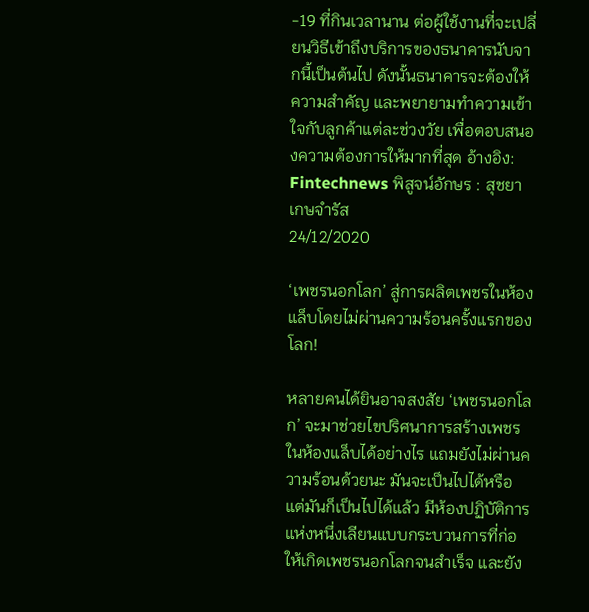-19 ที่กินเวลานาน ต่อผู้ใช้งานที่จะเปลี่ยนวิธีเข้าถึงบริการของธนาคารนับจากนี้เป็นต้นไป ดังนั้นธนาคารจะต้องให้ความสำคัญ และพยายามทำความเข้าใจกับลูกค้าแต่ละช่วงวัย เพื่อตอบสนองความต้องการให้มากที่สุด อ้างอิง: Fintechnews พิสูจน์อักษร : สุชยา เกษจำรัส
24/12/2020

‘เพชรนอกโลก’ สู่การผลิตเพชรในห้องแล็บโดยไม่ผ่านความร้อนครั้งแรกของโลก!

หลายคนได้ยินอาจสงสัย ‘เพชรนอกโลก’ จะมาช่วยไขปริศนาการสร้างเพชรในห้องแล็บได้อย่างไร แถมยังไม่ผ่านความร้อนด้วยนะ มันจะเป็นไปได้หรือ แต่มันก็เป็นไปได้แล้ว มีห้องปฏิบัติการแห่งหนึ่งเลียนแบบกระบวนการที่ก่อให้เกิดเพชรนอกโลกจนสำเร็จ และยัง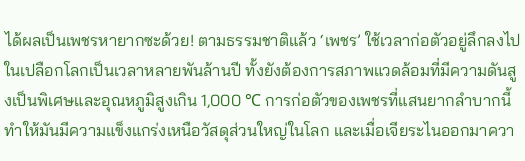ได้ผลเป็นเพชรหายากซะด้วย! ตามธรรมชาติแล้ว ‘เพชร’ ใช้เวลาก่อตัวอยู่ลึกลงไปในเปลือกโลกเป็นเวลาหลายพันล้านปี ทั้งยังต้องการสภาพแวดล้อมที่มีความดันสูงเป็นพิเศษและอุณหภูมิสูงเกิน 1,000 ℃ การก่อตัวของเพชรที่แสนยากลำบากนี้ ทำให้มันมีความแข็งแกร่งเหนือวัสดุส่วนใหญ่ในโลก และเมื่อเจียระไนออกมาควา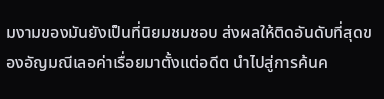มงามของมันยังเป็นที่นิยมชมชอบ ส่งผลให้ติดอันดับที่สุดของอัญมณีเลอค่าเรื่อยมาตั้งแต่อดีต นำไปสู่การค้นค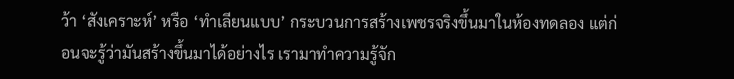ว้า ‘สังเคราะห์’ หรือ ‘ทำเลียนแบบ’ กระบวนการสร้างเพชรจริงขึ้นมาในห้องทดลอง แต่ก่อนจะรู้ว่ามันสร้างขึ้นมาได้อย่างไร เรามาทำความรู้จัก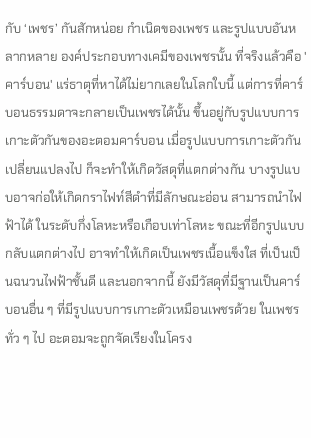กับ ‘เพชร’ กันสักหน่อย กำเนิดของเพชร และรูปแบบอันหลากหลาย องค์ประกอบทางเคมีของเพชรนั้น ที่จริงแล้วคือ 'คาร์บอน' แร่ธาตุที่หาได้ไม่ยากเลยในโลกใบนี้ แต่การที่คาร์บอนธรรมดาจะกลายเป็นเพชรได้นั้น ขึ้นอยู่กับรูปแบบการเกาะตัวกันของอะตอมคาร์บอน เมื่อรูปแบบการเกาะตัวกันเปลี่ยนแปลงไป ก็จะทำให้เกิดวัสดุที่แตกต่างกัน บางรูปแบบอาจก่อให้เกิดกราไฟท์สีดำที่มีลักษณะอ่อน สามารถนำไฟฟ้าได้ ในระดับกึ่งโลหะหรือเกือบเท่าโลหะ ขณะที่อีกรูปแบบกลับแตกต่างไป อาจทำให้เกิดเป็นเพชรเนื้อแข็งใส ที่เป็นเป็นฉนวนไฟฟ้าชั้นดี และนอกจากนี้ ยังมีวัสดุที่มีฐานเป็นคาร์บอนอื่น ๆ ที่มีรูปแบบการเกาะตัวเหมือนเพชรด้วย ในเพชรทั่ว ๆ ไป อะตอมจะถูกจัดเรียงในโครง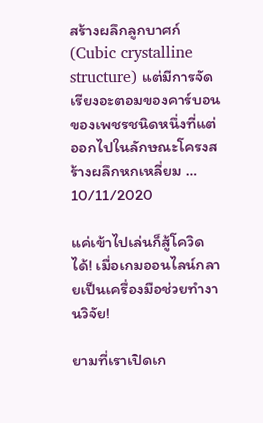สร้างผลึกลูกบาศก์ (Cubic crystalline structure) แต่มีการจัดเรียงอะตอมของคาร์บอนของเพชรชนิดหนึ่งที่แต่ออกไปในลักษณะโครงสร้างผลึกหกเหลี่ยม …
10/11/2020

แค่เข้าไปเล่นก็สู้โควิดได้! เมื่อเกมออนไลน์กลายเป็นเครื่องมือช่วยทำงานวิจัย!

ยามที่เราเปิดเก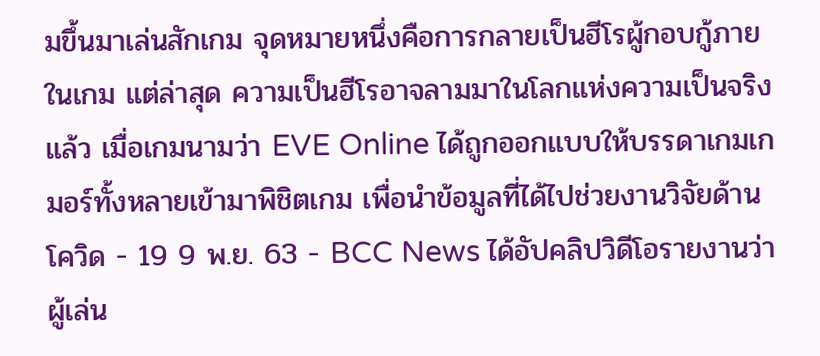มขึ้นมาเล่นสักเกม จุดหมายหนึ่งคือการกลายเป็นฮีโรผู้กอบกู้ภายในเกม แต่ล่าสุด ความเป็นฮีโรอาจลามมาในโลกแห่งความเป็นจริงแล้ว เมื่อเกมนามว่า EVE Online ได้ถูกออกแบบให้บรรดาเกมเกมอร์ทั้งหลายเข้ามาพิชิตเกม เพื่อนำข้อมูลที่ได้ไปช่วยงานวิจัยด้านโควิด - 19 9 พ.ย. 63 - BCC News ได้อัปคลิปวิดีโอรายงานว่า ผู้เล่น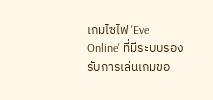เกมไซไฟ 'Eve Online' ที่มีระบบรองรับการเล่นเกมขอ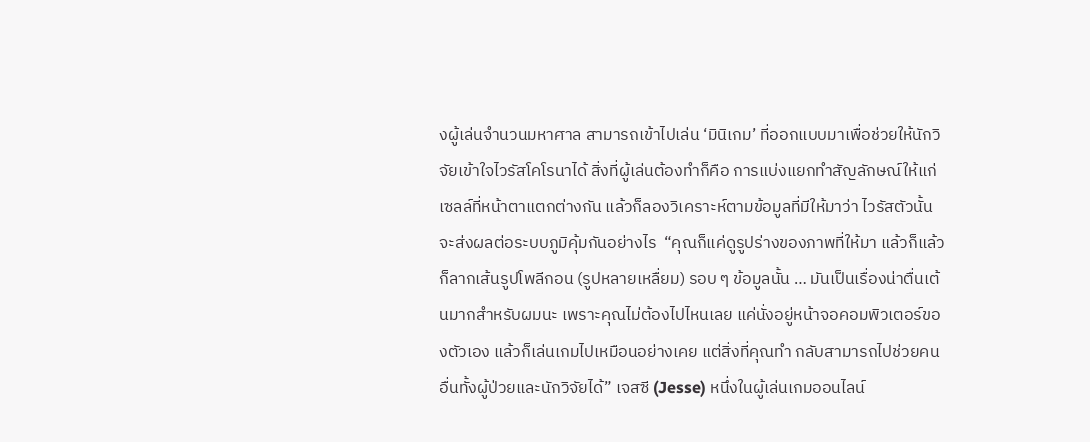งผู้เล่นจำนวนมหาศาล สามารถเข้าไปเล่น ‘มินิเกม’ ที่ออกแบบมาเพื่อช่วยให้นักวิจัยเข้าใจไวรัสโคโรนาได้ สิ่งที่ผู้เล่นต้องทำก็คือ การแบ่งแยกทำสัญลักษณ์ให้แก่เซลล์ที่หน้าตาแตกต่างกัน แล้วก็ลองวิเคราะห์ตามข้อมูลที่มีให้มาว่า ไวรัสตัวนั้นจะส่งผลต่อระบบภูมิคุ้มกันอย่างไร  “คุณก็แค่ดูรูปร่างของภาพที่ให้มา แล้วก็แล้วก็ลากเส้นรูปโพลีกอน (รูปหลายเหลื่ยม) รอบ ๆ ข้อมูลนั้น … มันเป็นเรื่องน่าตื่นเต้นมากสำหรับผมนะ เพราะคุณไม่ต้องไปไหนเลย แค่นั่งอยู่หน้าจอคอมพิวเตอร์ของตัวเอง แล้วก็เล่นเกมไปเหมือนอย่างเคย แต่สิ่งที่คุณทำ กลับสามารถไปช่วยคนอื่นทั้งผู้ป่วยและนักวิจัยได้” เจสซี (Jesse) หนึ่งในผู้เล่นเกมออนไลน์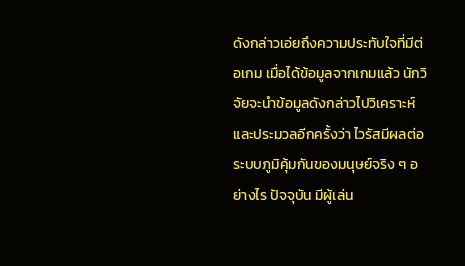ดังกล่าวเอ่ยถึงความประทับใจที่มีต่อเกม เมื่อได้ข้อมูลจากเกมแล้ว นักวิจัยจะนำข้อมูลดังกล่าวไปวิเคราะห์และประมวลอีกครั้งว่า ไวรัสมีผลต่อระบบภูมิคุ้มกันของมนุษย์จริง ๆ อย่างไร ปัจจุบัน มีผู้เล่น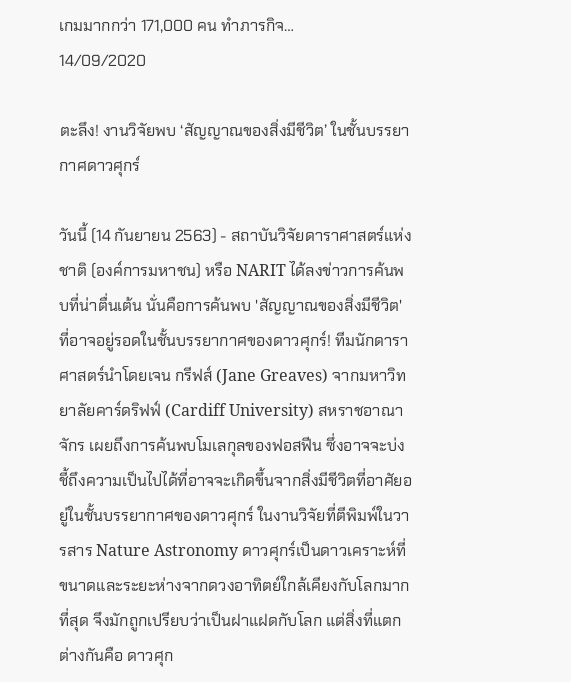เกมมากกว่า 171,000 คน ทำภารกิจ…
14/09/2020

ตะลึง! งานวิจัยพบ ‘สัญญาณของสิ่งมีชีวิต’ ในชั้นบรรยากาศดาวศุกร์

วันนี้ (14 กันยายน 2563) - สถาบันวิจัยดาราศาสตร์แห่งชาติ (องค์การมหาชน) หรือ NARIT ได้ลงข่าวการค้นพบที่น่าตื่นเต้น นั่นคือการค้นพบ 'สัญญาณของสิ่งมีชีวิต' ที่อาจอยู่รอดในชั้นบรรยากาศของดาวศุกร์! ทีมนักดาราศาสตร์นำโดยเจน กรีฟส์ (Jane Greaves) จากมหาวิทยาลัยคาร์ดริฟฟ์ (Cardiff University) สหราชอาณาจักร เผยถึงการค้นพบโมเลกุลของฟอสฟีน ซึ่งอาจจะบ่งชี้ถึงความเป็นไปได้ที่อาจจะเกิดขึ้นจากสิ่งมีชีวิตที่อาศัยอยู่ในชั้นบรรยากาศของดาวศุกร์ ในงานวิจัยที่ตีพิมพ์ในวารสาร Nature Astronomy ดาวศุกร์เป็นดาวเคราะห์ที่ขนาดและระยะห่างจากดวงอาทิตย์ใกล้เคียงกับโลกมากที่สุด จึงมักถูกเปรียบว่าเป็นฝาแฝดกับโลก แต่สิ่งที่แตกต่างกันคือ ดาวศุก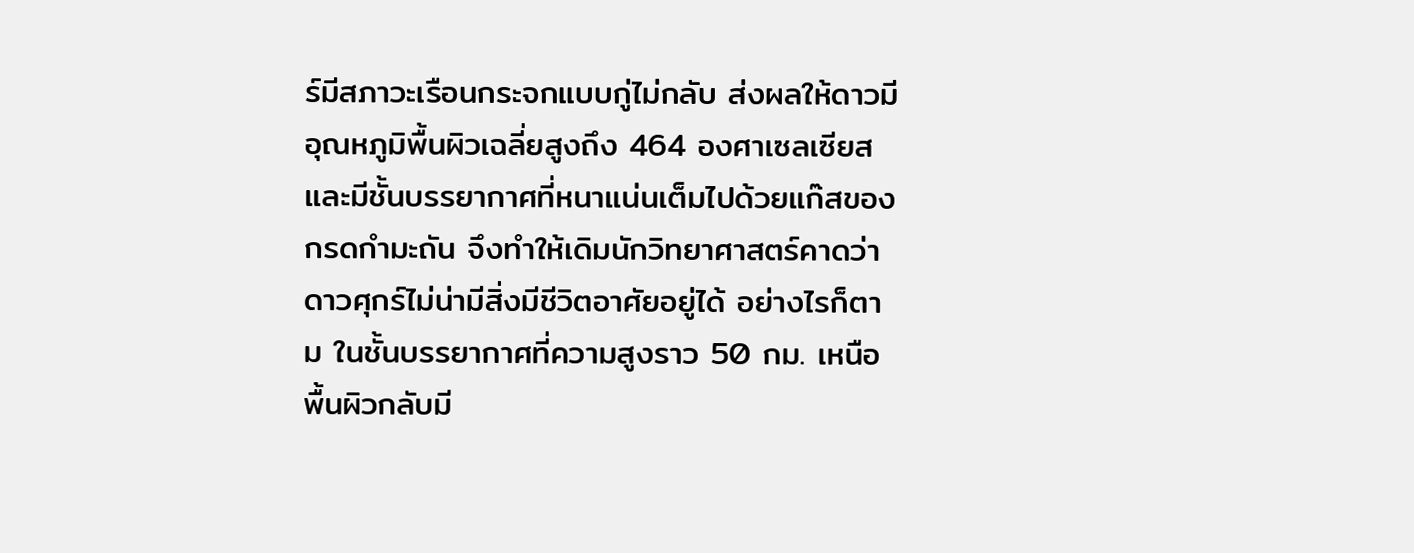ร์มีสภาวะเรือนกระจกแบบกู่ไม่กลับ ส่งผลให้ดาวมีอุณหภูมิพื้นผิวเฉลี่ยสูงถึง 464 องศาเซลเซียส และมีชั้นบรรยากาศที่หนาแน่นเต็มไปด้วยแก๊สของกรดกำมะถัน จึงทำให้เดิมนักวิทยาศาสตร์คาดว่า ดาวศุกร์ไม่น่ามีสิ่งมีชีวิตอาศัยอยู่ได้ อย่างไรก็ตาม ในชั้นบรรยากาศที่ความสูงราว 50 กม. เหนือพื้นผิวกลับมี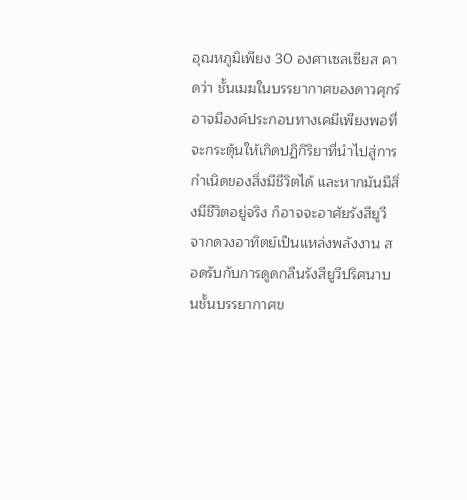อุณหภูมิเพียง 30 องศาเซลเซียส คาดว่า ชั้นเมฆในบรรยากาศของดาวศุกร์อาจมีองค์ประกอบทางเคมีเพียงพอที่จะกระตุ้นให้เกิดปฏิกิริยาที่นำไปสู่การกำเนิดของสิ่งมีชีวิตได้ และหากมันมีสิ่งมีชีวิตอยู่จริง ก็อาจจะอาศัยรังสียูวีจากดวงอาทิตย์เป็นแหล่งพลังงาน สอดรับกับการดูดกลืนรังสียูวีปริศนาบนชั้นบรรยากาศข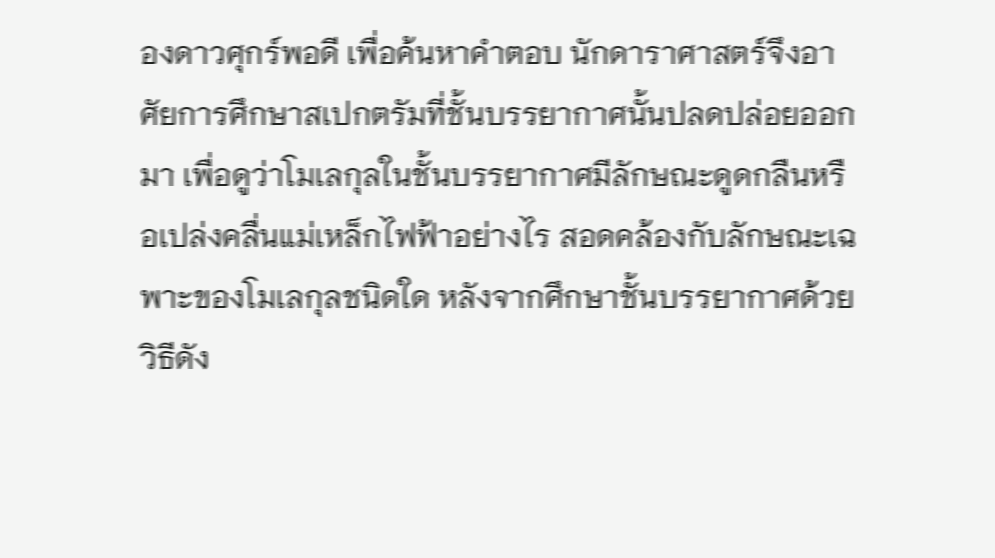องดาวศุกร์พอดี เพื่อค้นหาคำตอบ นักดาราศาสตร์จึงอาศัยการศึกษาสเปกตรัมที่ชั้นบรรยากาศนั้นปลดปล่อยออกมา เพื่อดูว่าโมเลกุลในชั้นบรรยากาศมีลักษณะดูดกลืนหรือเปล่งคลื่นแม่เหล็กไฟฟ้าอย่างไร สอดคล้องกับลักษณะเฉพาะของโมเลกุลชนิดใด หลังจากศึกษาชั้นบรรยากาศด้วยวิธีดัง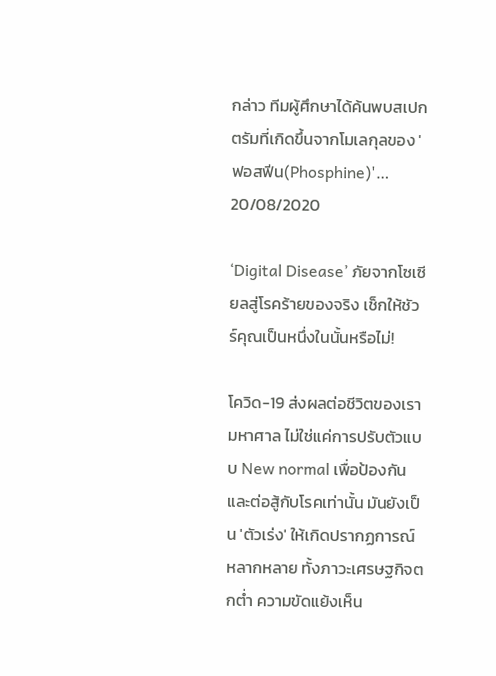กล่าว ทีมผู้ศึกษาได้ค้นพบสเปกตรัมที่เกิดขึ้นจากโมเลกุลของ 'ฟอสฟีน(Phosphine)'…
20/08/2020

‘Digital Disease’ ภัยจากโซเซียลสู่โรคร้ายของจริง เช็กให้ชัวร์คุณเป็นหนึ่งในนั้นหรือไม่!

โควิด-19 ส่งผลต่อชีวิตของเรามหาศาล ไม่ใช่แค่การปรับตัวแบบ New normal เพื่อป้องกันและต่อสู้กับโรคเท่านั้น มันยังเป็น 'ตัวเร่ง' ให้เกิดปรากฏการณ์หลากหลาย ทั้งภาวะเศรษฐกิจตกต่ำ ความขัดแย้งเห็น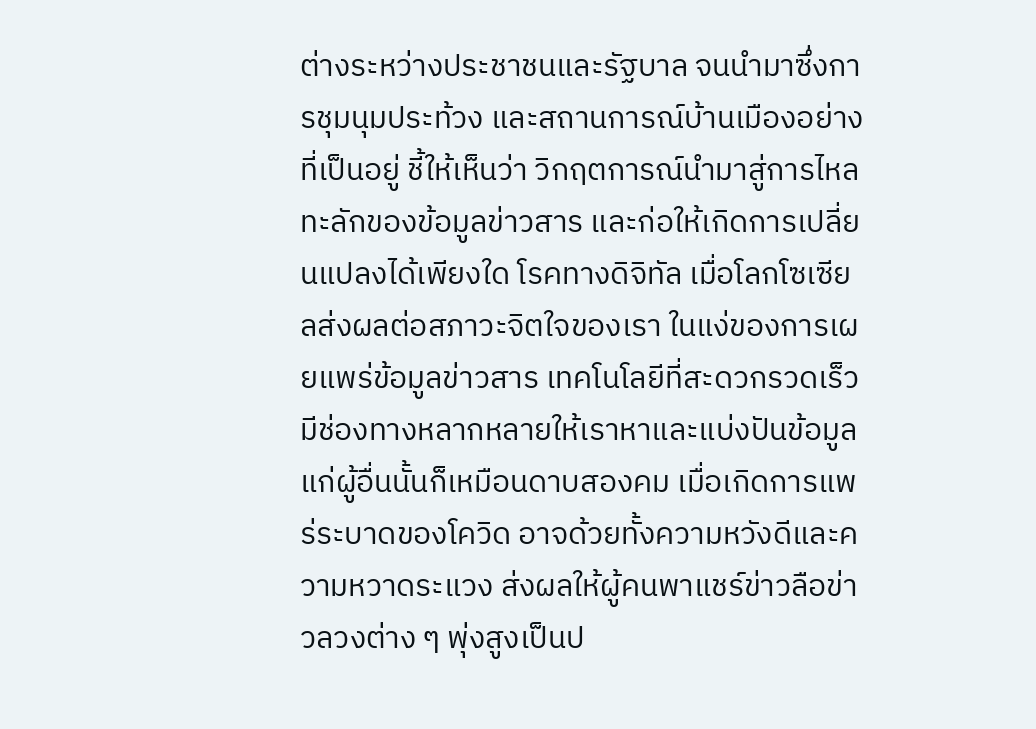ต่างระหว่างประชาชนและรัฐบาล จนนำมาซึ่งการชุมนุมประท้วง และสถานการณ์บ้านเมืองอย่างที่เป็นอยู่ ชี้ให้เห็นว่า วิกฤตการณ์นำมาสู่การไหลทะลักของข้อมูลข่าวสาร และก่อให้เกิดการเปลี่ยนแปลงได้เพียงใด โรคทางดิจิทัล เมื่อโลกโซเซียลส่งผลต่อสภาวะจิตใจของเรา ในแง่ของการเผยแพร่ข้อมูลข่าวสาร เทคโนโลยีที่สะดวกรวดเร็ว มีช่องทางหลากหลายให้เราหาและแบ่งปันข้อมูลแก่ผู้อื่นนั้นก็เหมือนดาบสองคม เมื่อเกิดการแพร่ระบาดของโควิด อาจด้วยทั้งความหวังดีและความหวาดระแวง ส่งผลให้ผู้คนพาแชร์ข่าวลือข่าวลวงต่าง ๆ พุ่งสูงเป็นป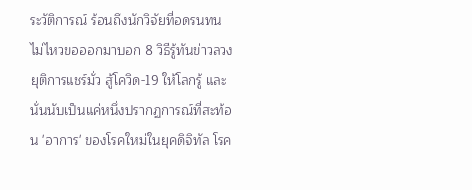ระวัติการณ์ ร้อนถึงนักวิจัยที่อดรนทนไม่ไหวขอออกมาบอก 8 วิธีรู้ทันข่าวลวง ยุติการแชร์มั่ว สู้โควิด-19 ให้โลกรู้ และนั่นนับเป็นแค่หนึ่งปรากฏการณ์ที่สะท้อน 'อาการ' ของโรคใหม่ในยุคดิจิทัล โรค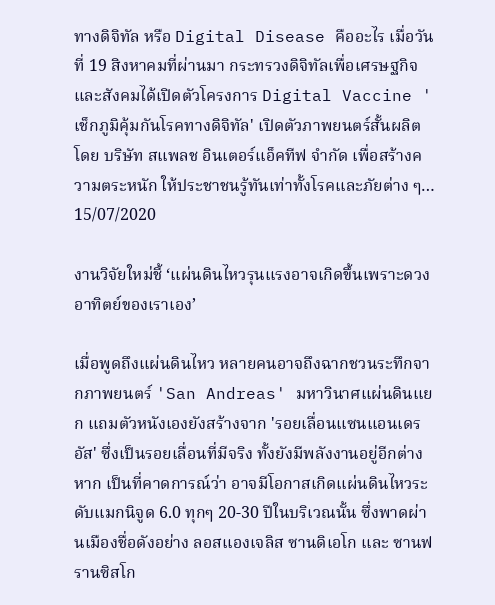ทางดิจิทัล หรือ Digital Disease คืออะไร เมื่อวันที่ 19 สิงหาคมที่ผ่านมา กระทรวงดิจิทัลเพื่อเศรษฐกิจและสังคมได้เปิดตัวโครงการ Digital Vaccine 'เช็กภูมิคุ้มกันโรคทางดิจิทัล' เปิดตัวภาพยนตร์สั้นผลิตโดย บริษัท สแพลช อินเตอร์แอ็คทีฟ จำกัด เพื่อสร้างความตระหนัก ให้ประชาชนรู้ทันเท่าทั้งโรคและภัยต่าง ๆ…
15/07/2020

งานวิจัยใหม่ชี้ ‘แผ่นดินไหวรุนแรงอาจเกิดขึ้นเพราะดวงอาทิตย์ของเราเอง’

เมื่อพูดถึงแผ่นดินไหว หลายคนอาจถึงฉากชวนระทึกจากภาพยนตร์ 'San Andreas' มหาวินาศแผ่นดินแยก แถมตัวหนังเองยังสร้างจาก 'รอยเลื่อนแซนแอนเดรอัส' ซึ่งเป็นรอยเลื่อนที่มีจริง ทั้งยังมีพลังงานอยู่อีกต่างหาก เป็นที่คาดการณ์ว่า อาจมีโอกาสเกิดแผ่นดินไหวระดับแมกนิจูด 6.0 ทุกๆ 20-30 ปีในบริเวณนั้น ซึ่งพาดผ่านเมืองชื่อดังอย่าง ลอสแองเจลิส ซานดิเอโก และ ซานฟรานซิสโก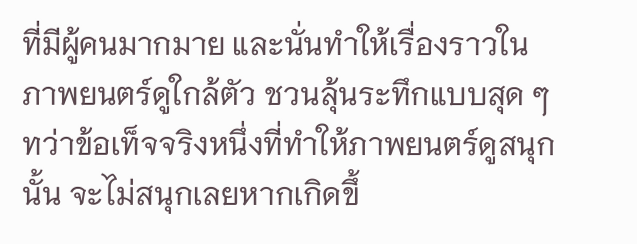ที่มีผู้คนมากมาย และนั่นทำให้เรื่องราวในภาพยนตร์ดูใกล้ตัว ชวนลุ้นระทึกแบบสุด ๆ ทว่าข้อเท็จจริงหนึ่งที่ทำให้ภาพยนตร์ดูสนุกนั้น จะไม่สนุกเลยหากเกิดขึ้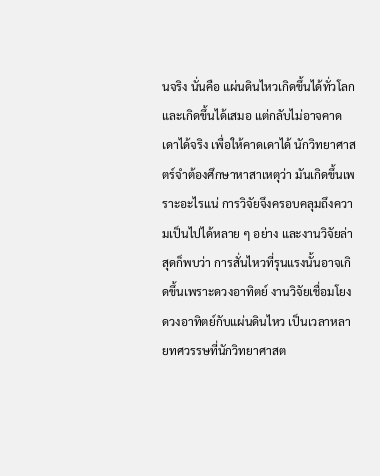นจริง นั่นคือ แผ่นดินไหวเกิดขึ้นได้ทั่วโลกและเกิดขึ้นได้เสมอ แต่กลับไม่อาจคาดเดาได้จริง เพื่อให้คาดเดาได้ นักวิทยาศาสตร์จำต้องศึกษาหาสาเหตุว่า มันเกิดขึ้นเพราะอะไรแน่ การวิจัยจึงครอบคลุมถึงความเป็นไปได้หลาย ๆ อย่าง และงานวิจัยล่าสุดก็พบว่า การสั่นไหวที่รุนแรงนั้นอาจเกิดขึ้นเพราะดวงอาทิตย์ งานวิจัยเชื่อมโยงดวงอาทิตย์กับแผ่นดินไหว เป็นเวลาหลายทศวรรษที่นักวิทยาศาสต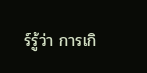ร์รู้ว่า การเกิ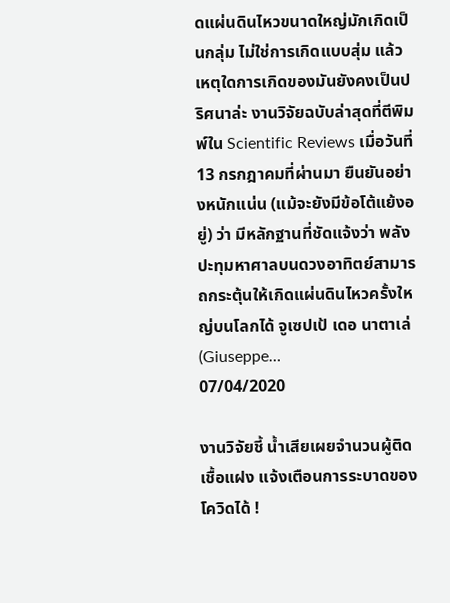ดแผ่นดินไหวขนาดใหญ่มักเกิดเป็นกลุ่ม ไม่ใช่การเกิดแบบสุ่ม แล้วเหตุใดการเกิดของมันยังคงเป็นปริศนาล่ะ งานวิจัยฉบับล่าสุดที่ตีพิมพ์ใน Scientific Reviews เมื่อวันที่ 13 กรกฎาคมที่ผ่านมา ยืนยันอย่างหนักแน่น (แม้จะยังมีข้อโต้แย้งอยู่) ว่า มีหลักฐานที่ชัดแจ้งว่า พลังปะทุมหาศาลบนดวงอาทิตย์สามารถกระตุ้นให้เกิดแผ่นดินไหวครั้งใหญ่บนโลกได้ จูเซปเป้ เดอ นาตาเล่ (Giuseppe…
07/04/2020

งานวิจัยชี้ น้ำเสียเผยจำนวนผู้ติดเชื้อแฝง แจ้งเตือนการระบาดของโควิดได้ !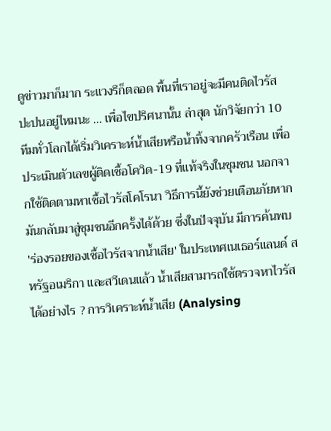ดูข่าวมาก็มาก ระแวงรึก็ตลอด พื้นที่เราอยู่จะมีคนติดไวรัสปะปนอยู่ไหมนะ ... เพื่อไขปริศนานั้น ล่าสุด นักวิจัยกว่า 10 ทีมทั่วโลกได้เริ่มวิเคราะห์น้ำเสียหรือน้ำทิ้งจากครัวเรือน เพื่อประเมินตัวเลขผู้ติดเชื้อโควิด-19 ที่แท้จริงในชุมชน นอกจากใช้ติดตามหาเชื้อไวรัสโคโรนา วิธีการนี้ยังช่วยเตือนภัยหากมันกลับมาสู่ชุมชนอีกครั้งได้ด้วย ซึ่งในปัจจุบัน มีการค้นพบ 'ร่องรอยของเชื้อไวรัสจากน้ำเสีย' ในประเทศเนเธอร์แลนด์ สหรัฐอเมริกา และสวีเดนแล้ว น้ำเสียสามารถใช้ตรวจหาไวรัสได้อย่างไร ? การวิเคราะห์น้ำเสีย (Analysing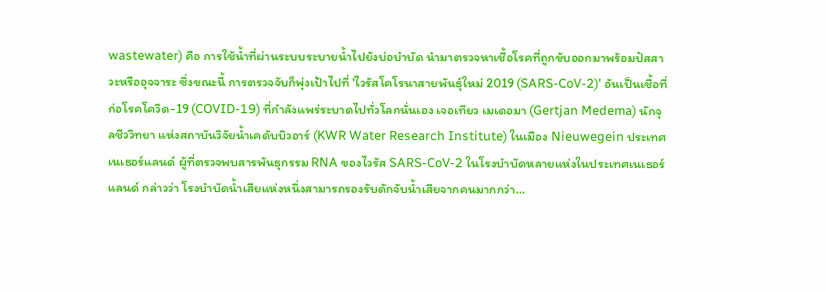wastewater) คือ การใช้น้ำที่ผ่านระบบระบายน้ำไปยังบ่อบำบัด นำมาตรวจหาเชื้อโรคที่ถูกขับออกมาพร้อมปัสสาวะหรืออุจจาระ ซึ่งขณะนี้ การตรวจจับก็พุ่งเป้าไปที่ 'ไวรัสโคโรนาสายพันธุ์ใหม่ 2019 (SARS-CoV-2)' อันเป็นเชื้อที่ก่อโรคโควิด-19 (COVID-19) ที่กำลังแพร่ระบาดไปทั่วโลกนั่นเอง เจอเทียว เมเดอมา (Gertjan Medema) นักจุลชีววิทยา แห่งสถาบันวิจัยน้ำเคดับบิวอาร์ (KWR Water Research Institute) ในเมือง Nieuwegein ประเทศเนเธอร์แลนด์ ผู้ที่ตรวจพบสารพันธุกรรม RNA ของไวรัส SARS-CoV-2 ในโรงบำบัดหลายแห่งในประเทศเนเธอร์แลนด์ กล่าวว่า โรงบำบัดน้ำเสียแห่งหนึ่งสามารถรองรับดักจับน้ำเสียจากคนมากกว่า…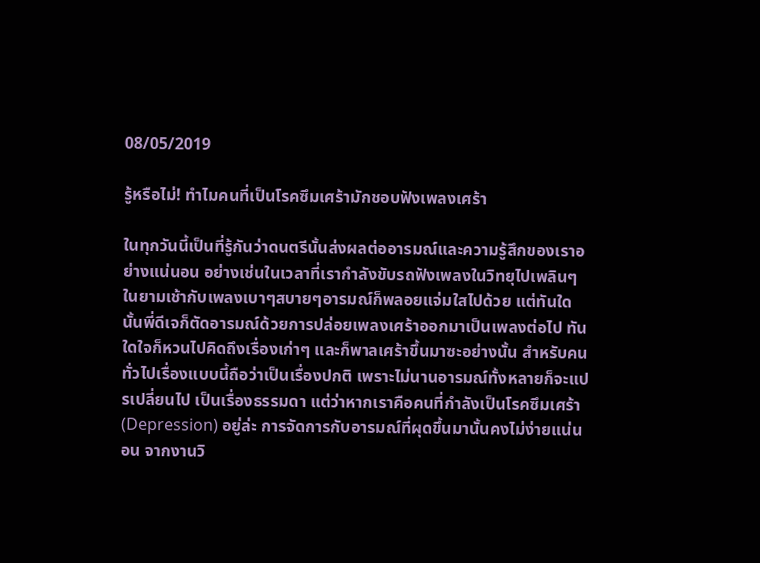08/05/2019

รู้หรือไม่! ทำไมคนที่เป็นโรคซึมเศร้ามักชอบฟังเพลงเศร้า

ในทุกวันนี้เป็นที่รู้กันว่าดนตรีนั้นส่งผลต่ออารมณ์และความรู้สึกของเราอย่างแน่นอน อย่างเช่นในเวลาที่เรากำลังขับรถฟังเพลงในวิทยุไปเพลินๆ ในยามเช้ากับเพลงเบาๆสบายๆอารมณ์ก็พลอยแจ่มใสไปด้วย แต่ทันใดนั้นพี่ดีเจก็ตัดอารมณ์ด้วยการปล่อยเพลงเศร้าออกมาเป็นเพลงต่อไป ทันใดใจก็หวนไปคิดถึงเรื่องเก่าๆ และก็พาลเศร้าขึ้นมาซะอย่างนั้น สำหรับคนทั่วไปเรื่องแบบนี้ถือว่าเป็นเรื่องปกติ เพราะไม่นานอารมณ์ทั้งหลายก็จะแปรเปลี่ยนไป เป็นเรื่องธรรมดา แต่ว่าหากเราคือคนที่กำลังเป็นโรคซึมเศร้า (Depression) อยู่ล่ะ การจัดการกับอารมณ์ที่ผุดขึ้นมานั้นคงไม่ง่ายแน่นอน จากงานวิ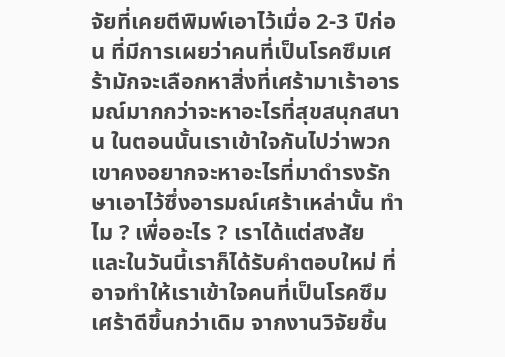จัยที่เคยตีพิมพ์เอาไว้เมื่อ 2-3 ปีก่อน ที่มีการเผยว่าคนที่เป็นโรคซึมเศร้ามักจะเลือกหาสิ่งที่เศร้ามาเร้าอารมณ์มากกว่าจะหาอะไรที่สุขสนุกสนาน ในตอนนั้นเราเข้าใจกันไปว่าพวกเขาคงอยากจะหาอะไรที่มาดำรงรักษาเอาไว้ซึ่งอารมณ์เศร้าเหล่านั้น ทำไม ? เพื่ออะไร ? เราได้แต่สงสัย และในวันนี้เราก็ได้รับคำตอบใหม่ ที่อาจทำให้เราเข้าใจคนที่เป็นโรคซึมเศร้าดีขึ้นกว่าเดิม จากงานวิจัยชิ้น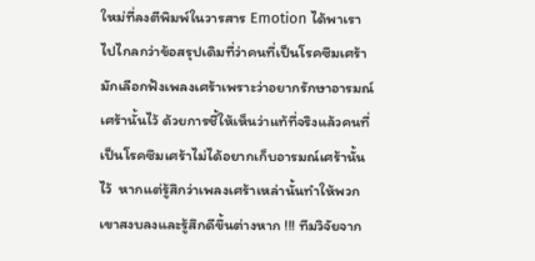ใหม่ที่ลงตีพิมพ์ในวารสาร Emotion ได้พาเราไปไกลกว่าข้อสรุปเดิมที่ว่าคนที่เป็นโรคซึมเศร้ามักเลือกฟังเพลงเศร้าเพราะว่าอยากรักษาอารมณ์เศร้านั้นไว้ ด้วยการชี้ให้เห็นว่าแท้ที่จริงแล้วคนที่เป็นโรคซึมเศร้าไม่ได้อยากเก็บอารมณ์เศร้านั้นไว้  หากแต่รู้สึกว่าเพลงเศร้าเหล่านั้นทำให้พวกเขาสงบลงและรู้สึกดีขึ้นต่างหาก !!! ทีมวิจัยจาก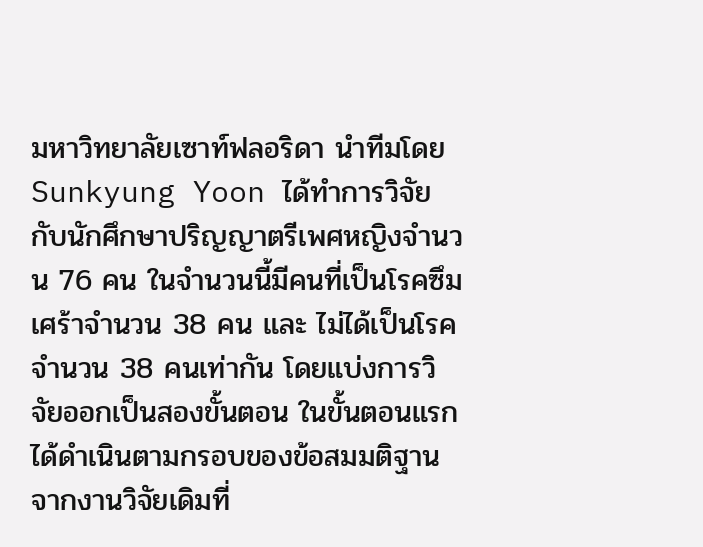มหาวิทยาลัยเซาท์ฟลอริดา นำทีมโดย Sunkyung Yoon ได้ทำการวิจัยกับนักศึกษาปริญญาตรีเพศหญิงจำนวน 76 คน ในจำนวนนี้มีคนที่เป็นโรคซึมเศร้าจำนวน 38 คน และ ไม่ได้เป็นโรคจำนวน 38 คนเท่ากัน โดยแบ่งการวิจัยออกเป็นสองขั้นตอน ในขั้นตอนแรกได้ดำเนินตามกรอบของข้อสมมติฐานจากงานวิจัยเดิมที่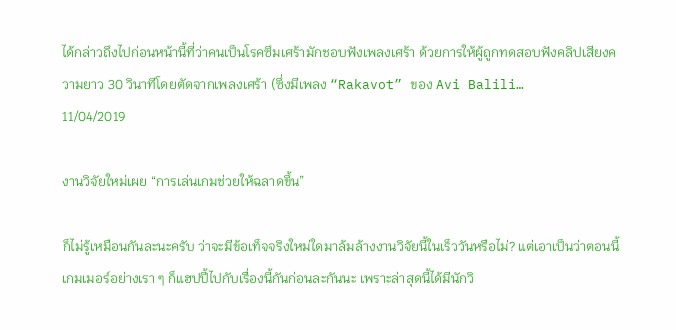ได้กล่าวถึงไปก่อนหน้านี้ที่ว่าคนเป็นโรคซึมเศร้ามักชอบฟังเพลงเศร้า ด้วยการให้ผู้ถูกทดสอบฟังคลิปเสียงความยาว 30 วินาทีโดยตัดจากเพลงเศร้า (ซึ่งมีเพลง “Rakavot” ของ Avi Balili…
11/04/2019

งานวิจัยใหม่เผย “การเล่นเกมช่วยให้ฉลาดขึ้น”

ก็ไม่รู้เหมือนกันละนะครับ ว่าจะมีข้อเท็จจริงใหม่ใดมาล้มล้างงานวิจัยนี้ในเร็ววันหรือไม่? แต่เอาเป็นว่าตอนนี้เกมเมอร์อย่างเรา ๆ ก็แฮปปี้ไปกับเรื่องนี้กันก่อนละกันนะ เพราะล่าสุดนี้ได้มีนักวิ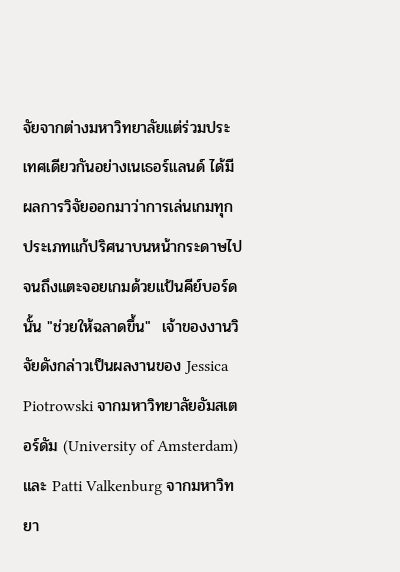จัยจากต่างมหาวิทยาลัยแต่ร่วมประเทศเดียวกันอย่างเนเธอร์แลนด์ ได้มีผลการวิจัยออกมาว่าการเล่นเกมทุกประเภทแก้ปริศนาบนหน้ากระดาษไปจนถึงแตะจอยเกมด้วยแป้นคีย์บอร์ดนั้น "ช่วยให้ฉลาดขึ้น"  เจ้าของงานวิจัยดังกล่าวเป็นผลงานของ Jessica Piotrowski จากมหาวิทยาลัยอัมสเตอร์ดัม (University of Amsterdam) และ Patti Valkenburg จากมหาวิทยา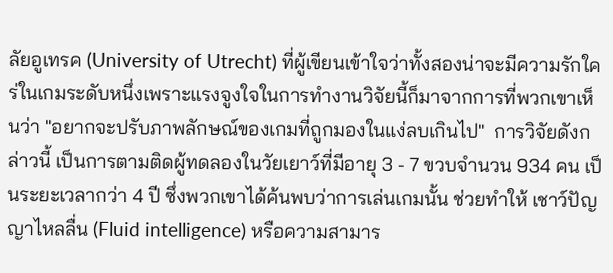ลัยอูเทรค (University of Utrecht) ที่ผู้เขียนเข้าใจว่าทั้งสองน่าจะมีความรักใคร่ในเกมระดับหนึ่งเพราะแรงจูงใจในการทำงานวิจัยนี้ก็มาจากการที่พวกเขาเห็นว่า "อยากจะปรับภาพลักษณ์ของเกมที่ถูกมองในแง่ลบเกินไป"  การวิจัยดังกล่าวนี้ เป็นการตามติดผู้ทดลองในวัยเยาว์ที่มีอายุ 3 - 7 ขวบจำนวน 934 คน เป็นระยะเวลากว่า 4 ปี ซึ่งพวกเขาได้ค้นพบว่าการเล่นเกมนั้น ช่วยทำให้ เชาว์ปัญญาไหลลื่น (Fluid intelligence) หรือความสามาร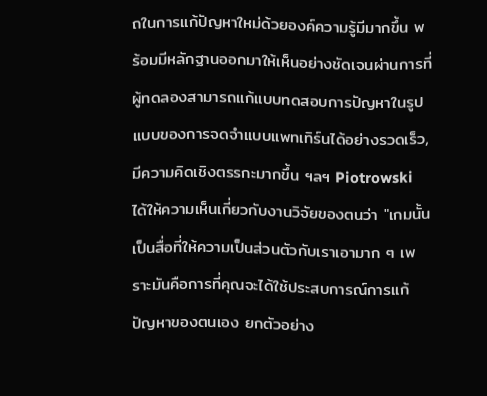ถในการแก้ปัญหาใหม่ด้วยองค์ความรู้มีมากขึ้น พร้อมมีหลักฐานออกมาให้เห็นอย่างชัดเจนผ่านการที่ผู้ทดลองสามารถแก้แบบทดสอบการปัญหาในรูปแบบของการจดจำแบบแพทเทิร์นได้อย่างรวดเร็ว, มีความคิดเชิงตรรกะมากขึ้น ฯลฯ Piotrowski ได้ให้ความเห็นเกี่ยวกับงานวิจัยของตนว่า "เกมนั้นเป็นสื่อที่ให้ความเป็นส่วนตัวกับเราเอามาก ๆ เพราะมันคือการที่คุณจะได้ใช้ประสบการณ์การแก้ปัญหาของตนเอง ยกตัวอย่าง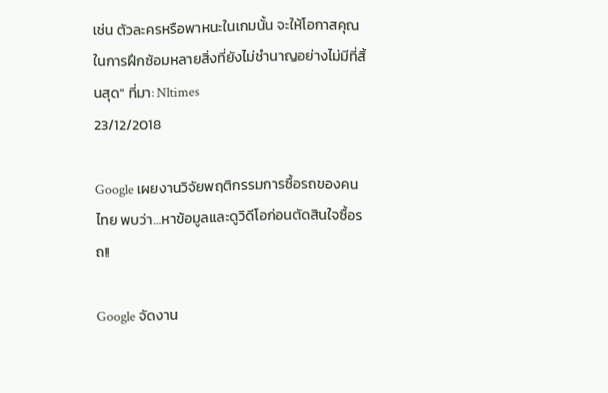เช่น ตัวละครหรือพาหนะในเกมนั้น จะให้โอกาสคุณในการฝึกซ้อมหลายสิ่งที่ยังไม่ชำนาญอย่างไม่มีที่สิ้นสุด" ที่มา: Nltimes
23/12/2018

Google เผยงานวิจัยพฤติกรรมการซื้อรถของคนไทย พบว่า…หาข้อมูลและดูวิดีโอก่อนตัดสินใจซื้อรถ!!

Google จัดงาน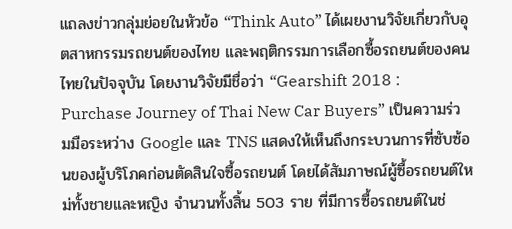แถลงข่าวกลุ่มย่อยในหัวข้อ “Think Auto” ได้เผยงานวิจัยเกี่ยวกับอุตสาหกรรมรถยนต์ของไทย และพฤติกรรมการเลือกซื้อรถยนต์ของคนไทยในปัจจุบัน โดยงานวิจัยมีชื่อว่า “Gearshift 2018 : Purchase Journey of Thai New Car Buyers” เป็นความร่วมมือระหว่าง Google และ TNS แสดงให้เห็นถึงกระบวนการที่ซับซ้อนของผู้บริโภคก่อนตัดสินใจซื้อรถยนต์ โดยได้สัมภาษณ์ผู้ซื้อรถยนต์ใหม่ทั้งชายและหญิง จำนวนทั้งสิ้น 503 ราย ที่มีการซื้อรถยนต์ในช่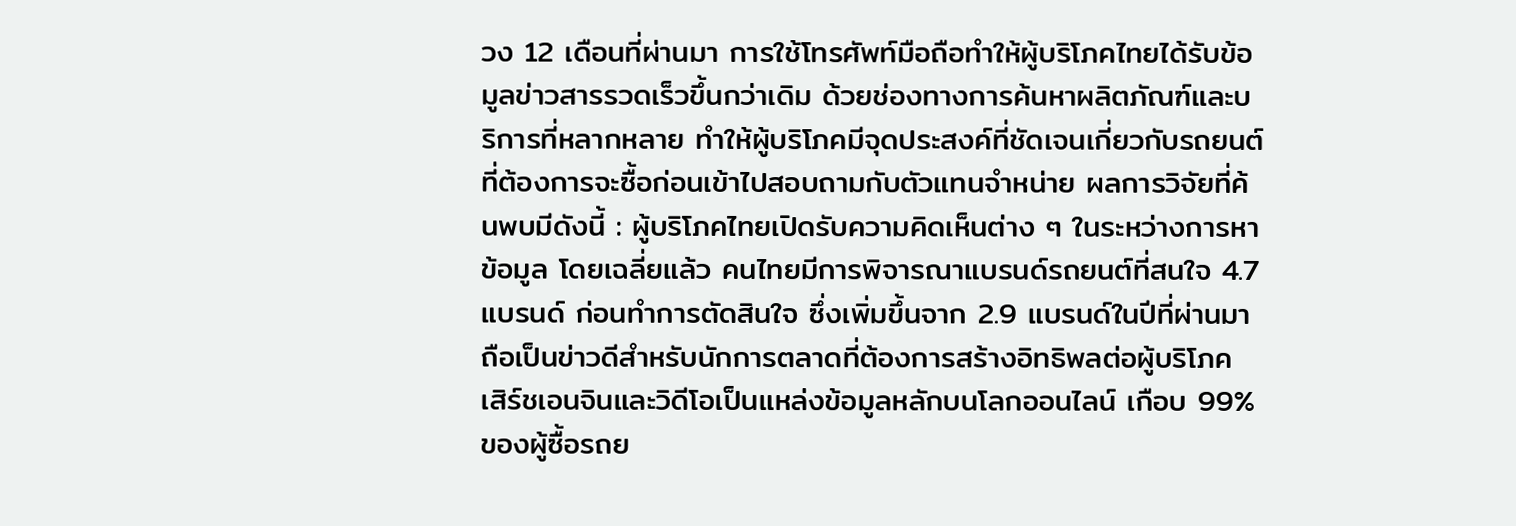วง 12 เดือนที่ผ่านมา การใช้โทรศัพท์มือถือทำให้ผู้บริโภคไทยได้รับข้อมูลข่าวสารรวดเร็วขึ้นกว่าเดิม ด้วยช่องทางการค้นหาผลิตภัณฑ์และบริการที่หลากหลาย ทำให้ผู้บริโภคมีจุดประสงค์ที่ชัดเจนเกี่ยวกับรถยนต์ ที่ต้องการจะซื้อก่อนเข้าไปสอบถามกับตัวแทนจำหน่าย ผลการวิจัยที่ค้นพบมีดังนี้ : ผู้บริโภคไทยเปิดรับความคิดเห็นต่าง ๆ ในระหว่างการหาข้อมูล โดยเฉลี่ยแล้ว คนไทยมีการพิจารณาแบรนด์รถยนต์ที่สนใจ 4.7 แบรนด์ ก่อนทำการตัดสินใจ ซึ่งเพิ่มขึ้นจาก 2.9 แบรนด์ในปีที่ผ่านมา ถือเป็นข่าวดีสำหรับนักการตลาดที่ต้องการสร้างอิทธิพลต่อผู้บริโภค เสิร์ชเอนจินและวิดีโอเป็นแหล่งข้อมูลหลักบนโลกออนไลน์ เกือบ 99% ของผู้ซื้อรถย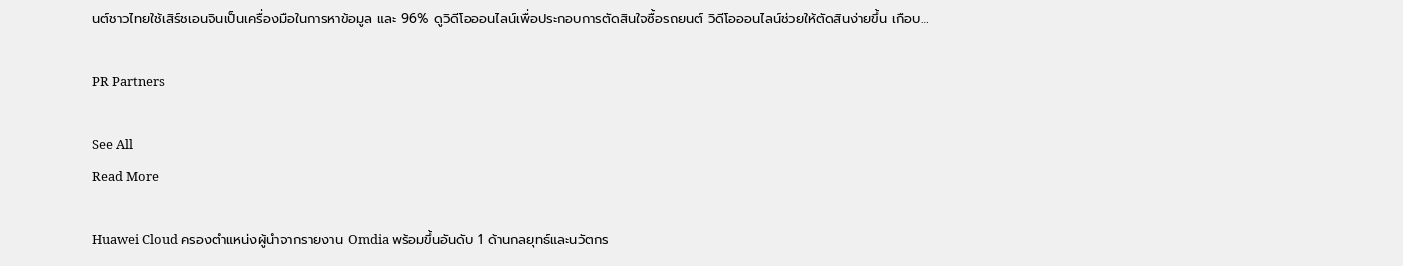นต์ชาวไทยใช้เสิร์ชเอนจินเป็นเครื่องมือในการหาข้อมูล และ 96% ดูวิดีโอออนไลน์เพื่อประกอบการตัดสินใจซื้อรถยนต์ วิดีโอออนไลน์ช่วยให้ตัดสินง่ายขึ้น เกือบ…

PR Partners

See All
Read More

Huawei Cloud ครองตำแหน่งผู้นำจากรายงาน Omdia พร้อมขึ้นอันดับ 1 ด้านกลยุทธ์และนวัตกร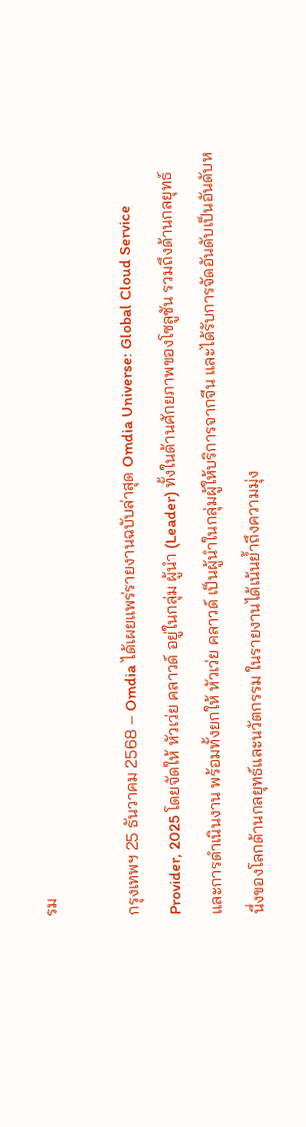รม

กรุงเทพฯ 25 ธันวาคม 2568 – Omdia ได้เผยแพร่รายงานฉบับล่าสุด Omdia Universe: Global Cloud Service Provider, 2025 โดยจัดให้ หัวเว่ย คลาวด์ อยู่ในกลุ่ม ผู้นำ (Leader) ทั้งในด้านศักยภาพของโซลูชัน รวมถึงด้านกลยุทธ์และการดำเนินงาน พร้อมทั้งยกให้ หัวเว่ย คลาวด์ เป็นผู้นำในกลุ่มผู้ให้บริการจากจีน และได้รับการจัดอันดับเป็นอันดับหนึ่งของโลกด้านกลยุทธ์และนวัตกรรม ในรายงานได้เน้นย้ำถึงความมุ่ง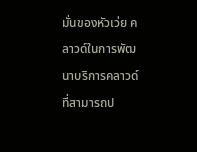มั่นของหัวเว่ย คลาวด์ในการพัฒนาบริการคลาวด์ที่สามารถป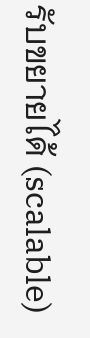รับขยายได้ (scalable)